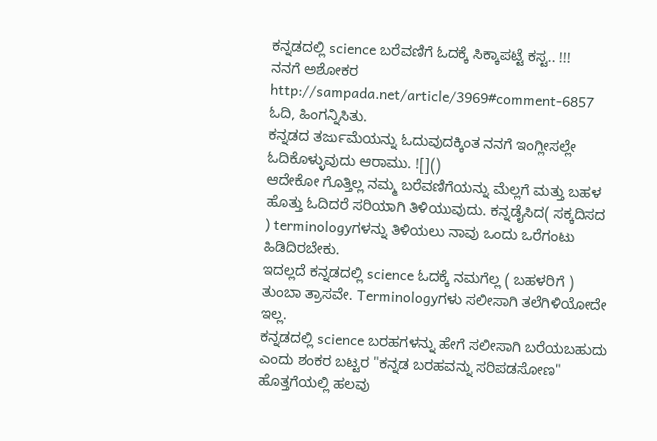ಕನ್ನಡದಲ್ಲಿ science ಬರೆವಣಿಗೆ ಓದಕ್ಕೆ ಸಿಕ್ಕಾಪಟ್ಟೆ ಕಸ್ಟ.. !!!
ನನಗೆ ಅಶೋಕರ http://sampada.net/article/3969#comment-6857 ಓದಿ, ಹಿಂಗನ್ನಿಸಿತು.
ಕನ್ನಡದ ತರ್ಜುಮೆಯನ್ನು ಓದುವುದಕ್ಕಿಂತ ನನಗೆ ಇಂಗ್ಲೀಸಲ್ಲೇ ಓದಿಕೊಳ್ಳುವುದು ಆರಾಮು. ![]()
ಆದೇಕೋ ಗೊತ್ತಿಲ್ಲ ನಮ್ಮ ಬರೆವಣಿಗೆಯನ್ನು ಮೆಲ್ಲಗೆ ಮತ್ತು ಬಹಳ ಹೊತ್ತು ಓದಿದರೆ ಸರಿಯಾಗಿ ತಿಳಿಯುವುದು. ಕನ್ನಡೈಸಿದ( ಸಕ್ಕದಿಸದ
) terminologyಗಳನ್ನು ತಿಳಿಯಲು ನಾವು ಒಂದು ಒರೆಗಂಟು ಹಿಡಿದಿರಬೇಕು.
ಇದಲ್ಲದೆ ಕನ್ನಡದಲ್ಲಿ science ಓದಕ್ಕೆ ನಮಗೆಲ್ಲ ( ಬಹಳರಿಗೆ ) ತುಂಬಾ ತ್ರಾಸವೇ. Terminologyಗಳು ಸಲೀಸಾಗಿ ತಲೆಗಿಳಿಯೋದೇ ಇಲ್ಲ.
ಕನ್ನಡದಲ್ಲಿ science ಬರಹಗಳನ್ನು ಹೇಗೆ ಸಲೀಸಾಗಿ ಬರೆಯಬಹುದು ಎಂದು ಶಂಕರ ಬಟ್ಟರ "ಕನ್ನಡ ಬರಹವನ್ನು ಸರಿಪಡಸೋಣ" ಹೊತ್ತಗೆಯಲ್ಲಿ ಹಲವು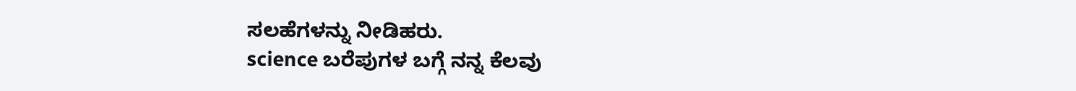ಸಲಹೆಗಳನ್ನು ನೀಡಿಹರು.
science ಬರೆಪುಗಳ ಬಗ್ಗೆ ನನ್ನ ಕೆಲವು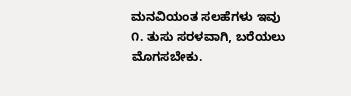ಮನವಿಯಂತ ಸಲಹೆಗಳು ಇವು
೧. ತುಸು ಸರಳವಾಗಿ, ಬರೆಯಲು ಮೊಗಸಬೇಕು.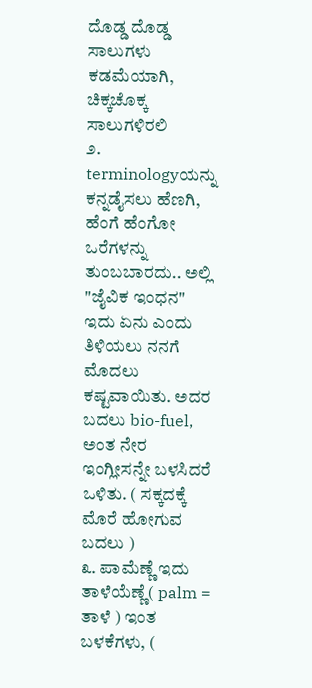ದೊಡ್ಡ ದೊಡ್ಡ ಸಾಲುಗಳು ಕಡಮೆಯಾಗಿ, ಚಿಕ್ಕಚೊಕ್ಕ ಸಾಲುಗಳಿರಲಿ
೨. terminologyಯನ್ನು ಕನ್ನಡೈಸಲು ಹೆಣಗಿ, ಹೆಂಗೆ ಹೆಂಗೋ ಒರೆಗಳನ್ನು ತುಂಬಬಾರದು.. ಅಲ್ಲಿ "ಜೈವಿಕ ಇಂಧನ" ಇದು ಏನು ಎಂದು ತಿಳಿಯಲು ನನಗೆ ಮೊದಲು ಕಷ್ಟವಾಯಿತು. ಅದರ ಬದಲು bio-fuel, ಅಂತ ನೇರ ಇಂಗ್ಲೀಸನ್ನೇ ಬಳಸಿದರೆ ಒಳಿತು. ( ಸಕ್ಕದಕ್ಕೆ ಮೊರೆ ಹೋಗುವ ಬದಲು )
೩. ಪಾಮೆಣ್ಣೆ ಇದು ತಾಳೆಯೆಣ್ಣೆ( palm = ತಾಳೆ ) ಇಂತ ಬಳಕೆಗಳು, (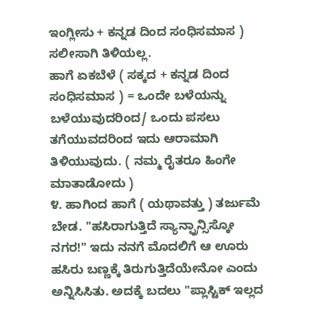ಇಂಗ್ಲೀಸು + ಕನ್ನಡ ದಿಂದ ಸಂಧಿಸಮಾಸ ) ಸಲೀಸಾಗಿ ತಿಳಿಯಲ್ಲ.
ಹಾಗೆ ಏಕಬೆಳೆ ( ಸಕ್ಕದ + ಕನ್ನಡ ದಿಂದ ಸಂಧಿಸಮಾಸ ) = ಒಂದೇ ಬಳೆಯನ್ನು ಬಳೆಯುವುದರಿಂದ/ ಒಂದು ಪಸಲು ತಗೆಯುವದರಿಂದ ಇದು ಆರಾಮಾಗಿ ತಿಳಿಯುವುದು. ( ನಮ್ಮ ರೈತರೂ ಹಿಂಗೇ ಮಾತಾಡೋದು )
೪. ಹಾಗಿಂದ ಹಾಗೆ ( ಯಥಾವತ್ತು ) ತರ್ಜುಮೆ ಬೇಡ. "ಹಸಿರಾಗುತ್ತಿದೆ ಸ್ಯಾನ್ಫ್ರಾನ್ಸಿಸ್ಕೋ ನಗರ!" ಇದು ನನಗೆ ಮೊದಲಿಗೆ ಆ ಊರು ಹಸಿರು ಬಣ್ಣಕ್ಕೆ ತಿರುಗುತ್ತಿದೆಯೇನೋ ಎಂದು ಅನ್ನಿಸಿಸಿತು. ಅದಕ್ಕೆ ಬದಲು "ಪ್ಲಾಸ್ಟಿಕ್ ಇಲ್ಲದ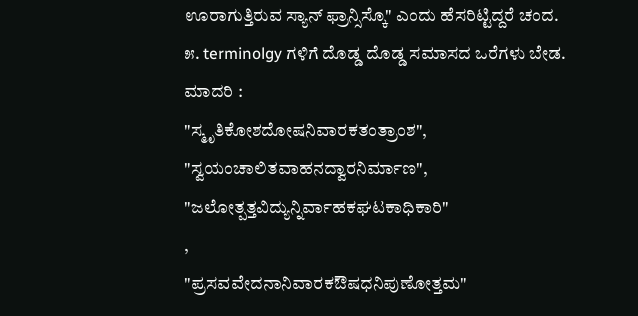ಊರಾಗುತ್ತಿರುವ ಸ್ಯಾನ್ ಫ್ರಾನ್ಸಿಸ್ಕೊ" ಎಂದು ಹೆಸರಿಟ್ಟಿದ್ದರೆ ಚಂದ.
೫. terminolgy ಗಳಿಗೆ ದೊಡ್ಡ ದೊಡ್ಡ ಸಮಾಸದ ಒರೆಗಳು ಬೇಡ.
ಮಾದರಿ :
"ಸ್ಮೃತಿಕೋಶದೋಷನಿವಾರಕತಂತ್ರಾಂಶ",
"ಸ್ವಯಂಚಾಲಿತವಾಹನದ್ವಾರನಿರ್ಮಾಣ",
"ಜಲೋತ್ಪತ್ತವಿದ್ಯುನ್ನಿರ್ವಾಹಕಘಟಕಾಧಿಕಾರಿ"
,
"ಪ್ರಸವವೇದನಾನಿವಾರಕಔಷಧನಿಪುಣೋತ್ತಮ"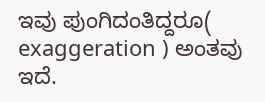ಇವು ಪುಂಗಿದಂತಿದ್ದರೂ( exaggeration ) ಅಂತವು ಇದೆ.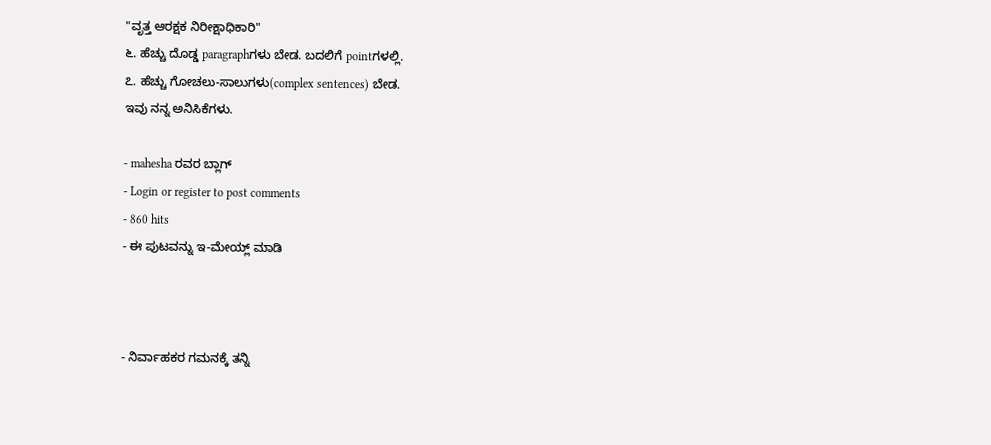"ವೃತ್ತ ಆರಕ್ಷಕ ನಿರೀಕ್ಷಾಧಿಕಾರಿ"
೬. ಹೆಚ್ಚು ದೊಡ್ಡ paragraphಗಳು ಬೇಡ. ಬದಲಿಗೆ pointಗಳಲ್ಲಿ.
೭. ಹೆಚ್ಚು ಗೋಚಲು-ಸಾಲುಗಳು(complex sentences) ಬೇಡ.
ಇವು ನನ್ನ ಅನಿಸಿಕೆಗಳು.

- mahesha ರವರ ಬ್ಲಾಗ್
- Login or register to post comments
- 860 hits
- ಈ ಪುಟವನ್ನು ಇ-ಮೇಯ್ಲ್ ಮಾಡಿ



- ನಿರ್ವಾಹಕರ ಗಮನಕ್ಕೆ ತನ್ನಿ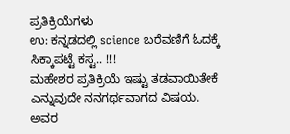ಪ್ರತಿಕ್ರಿಯೆಗಳು
ಉ: ಕನ್ನಡದಲ್ಲಿ science ಬರೆವಣಿಗೆ ಓದಕ್ಕೆ ಸಿಕ್ಕಾಪಟ್ಟೆ ಕಸ್ಟ.. !!!
ಮಹೇಶರ ಪ್ರತಿಕ್ರಿಯೆ ಇಷ್ಟು ತಡವಾಯಿತೇಕೆ ಎನ್ನುವುದೇ ನನಗರ್ಥವಾಗದ ವಿಷಯ. ಅವರ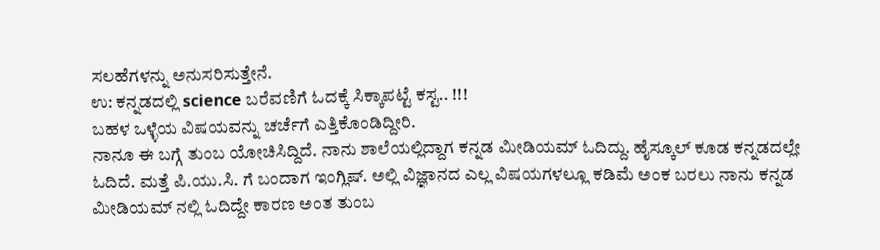ಸಲಹೆಗಳನ್ನು ಅನುಸರಿಸುತ್ತೇನೆ.
ಉ: ಕನ್ನಡದಲ್ಲಿ science ಬರೆವಣಿಗೆ ಓದಕ್ಕೆ ಸಿಕ್ಕಾಪಟ್ಟೆ ಕಸ್ಟ.. !!!
ಬಹಳ ಒಳ್ಳೆಯ ವಿಷಯವನ್ನು ಚರ್ಚೆಗೆ ಎತ್ತಿಕೊಂಡಿದ್ದೀರಿ.
ನಾನೂ ಈ ಬಗ್ಗೆ ತುಂಬ ಯೋಚಿಸಿದ್ದಿದೆ. ನಾನು ಶಾಲೆಯಲ್ಲಿದ್ದಾಗ ಕನ್ನಡ ಮೀಡಿಯಮ್ ಓದಿದ್ದು. ಹೈಸ್ಕೂಲ್ ಕೂಡ ಕನ್ನಡದಲ್ಲೇ ಓದಿದೆ. ಮತ್ತೆ ಪಿ.ಯು.ಸಿ. ಗೆ ಬಂದಾಗ ಇಂಗ್ಲಿಷ್. ಅಲ್ಲಿ ವಿಜ್ಞಾನದ ಎಲ್ಲ ವಿಷಯಗಳಲ್ಲೂ ಕಡಿಮೆ ಅಂಕ ಬರಲು ನಾನು ಕನ್ನಡ ಮೀಡಿಯಮ್ ನಲ್ಲಿ ಓದಿದ್ದೇ ಕಾರಣ ಅಂತ ತುಂಬ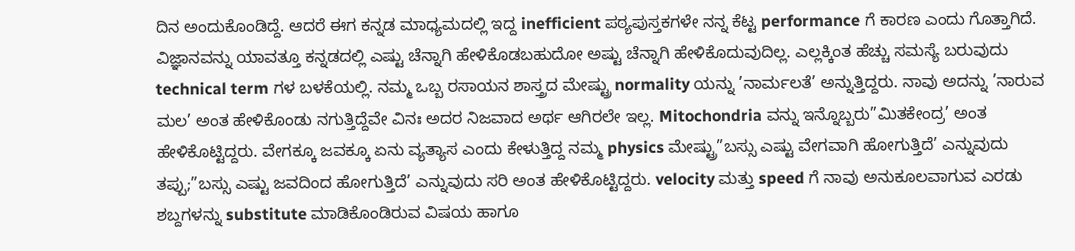ದಿನ ಅಂದುಕೊಂಡಿದ್ದೆ. ಆದರೆ ಈಗ ಕನ್ನಡ ಮಾಧ್ಯಮದಲ್ಲಿ ಇದ್ದ inefficient ಪಠ್ಯಪುಸ್ತಕಗಳೇ ನನ್ನ ಕೆಟ್ಟ performance ಗೆ ಕಾರಣ ಎಂದು ಗೊತ್ತಾಗಿದೆ. ವಿಜ್ಞಾನವನ್ನು ಯಾವತ್ತೂ ಕನ್ನಡದಲ್ಲಿ ಎಷ್ಟು ಚೆನ್ನಾಗಿ ಹೇಳಿಕೊಡಬಹುದೋ ಅಷ್ಟು ಚೆನ್ನಾಗಿ ಹೇಳಿಕೊದುವುದಿಲ್ಲ. ಎಲ್ಲಕ್ಕಿಂತ ಹೆಚ್ಚು ಸಮಸ್ಯೆ ಬರುವುದು technical term ಗಳ ಬಳಕೆಯಲ್ಲಿ. ನಮ್ಮ ಒಬ್ಬ ರಸಾಯನ ಶಾಸ್ತ್ರದ ಮೇಷ್ಟ್ರು normality ಯನ್ನು ’ನಾರ್ಮಲತೆ’ ಅನ್ನುತ್ತಿದ್ದರು. ನಾವು ಅದನ್ನು ’ನಾರುವ ಮಲ’ ಅಂತ ಹೇಳಿಕೊಂಡು ನಗುತ್ತಿದ್ದೆವೇ ವಿನಃ ಅದರ ನಿಜವಾದ ಅರ್ಥ ಆಗಿರಲೇ ಇಲ್ಲ. Mitochondria ವನ್ನು ಇನ್ನೊಬ್ಬರು”ಮಿತಕೇಂದ್ರ’ ಅಂತ ಹೇಳಿಕೊಟ್ಟಿದ್ದರು. ವೇಗಕ್ಕೂ ಜವಕ್ಕೂ ಏನು ವ್ಯತ್ಯಾಸ ಎಂದು ಕೇಳುತ್ತಿದ್ದ ನಮ್ಮ physics ಮೇಷ್ಟ್ರು”ಬಸ್ಸು ಎಷ್ಟು ವೇಗವಾಗಿ ಹೋಗುತ್ತಿದೆ’ ಎನ್ನುವುದು ತಪ್ಪು;”ಬಸ್ಸು ಎಷ್ಟು ಜವದಿಂದ ಹೋಗುತ್ತಿದೆ’ ಎನ್ನುವುದು ಸರಿ ಅಂತ ಹೇಳಿಕೊಟ್ಟಿದ್ದರು. velocity ಮತ್ತು speed ಗೆ ನಾವು ಅನುಕೂಲವಾಗುವ ಎರಡು ಶಬ್ದಗಳನ್ನು substitute ಮಾಡಿಕೊಂಡಿರುವ ವಿಷಯ ಹಾಗೂ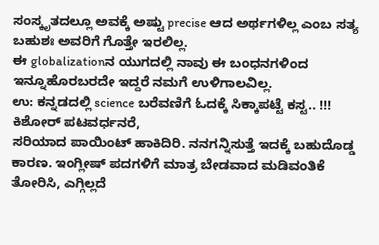ಸಂಸ್ಕೃತದಲ್ಲೂ ಅವಕ್ಕೆ ಅಷ್ಟು precise ಆದ ಅರ್ಥಗಳಿಲ್ಲ ಎಂಬ ಸತ್ಯ ಬಹುಶಃ ಅವರಿಗೆ ಗೊತ್ತೇ ಇರಲಿಲ್ಲ.
ಈ globalizationನ ಯುಗದಲ್ಲಿ ನಾವು ಈ ಬಂಧನಗಳಿಂದ ಇನ್ನೂಹೊರಬರದೇ ಇದ್ದರೆ ನಮಗೆ ಉಳಿಗಾಲವಿಲ್ಲ.
ಉ: ಕನ್ನಡದಲ್ಲಿ science ಬರೆವಣಿಗೆ ಓದಕ್ಕೆ ಸಿಕ್ಕಾಪಟ್ಟೆ ಕಸ್ಟ.. !!!
ಕಿಶೋರ್ ಪಟವರ್ಧನರೆ,
ಸರಿಯಾದ ಪಾಯಿಂಟ್ ಹಾಕಿದಿರಿ. ನನಗನ್ನಿಸುತ್ತೆ ಇದಕ್ಕೆ ಬಹುದೊಡ್ಡ ಕಾರಣ. ಇಂಗ್ಲೀಷ್ ಪದಗಳಿಗೆ ಮಾತ್ರ ಬೇಡವಾದ ಮಡಿವಂತಿಕೆ ತೋರಿಸಿ, ಎಗ್ಗಿಲ್ಲದೆ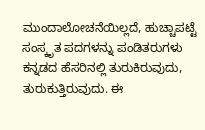ಮುಂದಾಲೋಚನೆಯಿಲ್ಲದೆ, ಹುಚ್ಚಾಪಟ್ಟೆ ಸಂಸ್ಕೃತ ಪದಗಳನ್ನು ಪಂಡಿತರುಗಳು ಕನ್ನಡದ ಹೆಸರಿನಲ್ಲಿ ತುರುಕಿರುವುದು, ತುರುಕುತ್ತಿರುವುದು. ಈ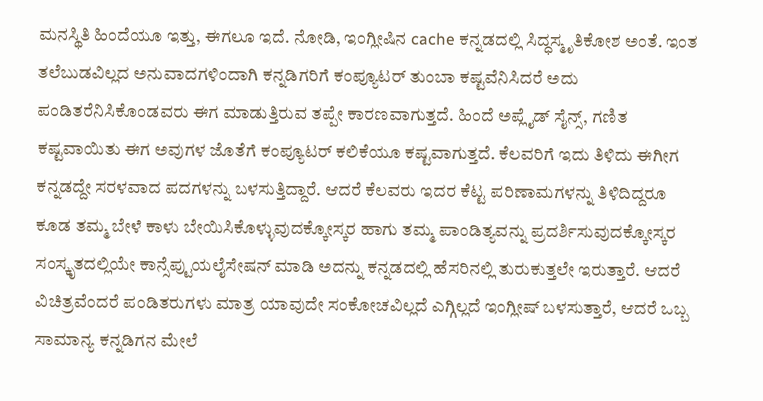ಮನಸ್ಥಿತಿ ಹಿಂದೆಯೂ ಇತ್ತು, ಈಗಲೂ ಇದೆ. ನೋಡಿ, ಇಂಗ್ಲೀಷಿನ cache ಕನ್ನಡದಲ್ಲಿ ಸಿದ್ಧಸ್ಮೃತಿಕೋಶ ಅಂತೆ. ಇಂತ ತಲೆಬುಡವಿಲ್ಲದ ಅನುವಾದಗಳಿಂದಾಗಿ ಕನ್ನಡಿಗರಿಗೆ ಕಂಪ್ಯೂಟರ್ ತುಂಬಾ ಕಷ್ಟವೆನಿಸಿದರೆ ಅದು ಪಂಡಿತರೆನಿಸಿಕೊಂಡವರು ಈಗ ಮಾಡುತ್ತಿರುವ ತಪ್ಪೇ ಕಾರಣವಾಗುತ್ತದೆ. ಹಿಂದೆ ಅಪ್ಲೈಡ್ ಸೈನ್ಸ್, ಗಣಿತ ಕಷ್ಟವಾಯಿತು ಈಗ ಅವುಗಳ ಜೊತೆಗೆ ಕಂಪ್ಯೂಟರ್ ಕಲಿಕೆಯೂ ಕಷ್ಟವಾಗುತ್ತದೆ. ಕೆಲವರಿಗೆ ಇದು ತಿಳಿದು ಈಗೀಗ ಕನ್ನಡದ್ದೇ ಸರಳವಾದ ಪದಗಳನ್ನು ಬಳಸುತ್ತಿದ್ದಾರೆ. ಆದರೆ ಕೆಲವರು ಇದರ ಕೆಟ್ಟ ಪರಿಣಾಮಗಳನ್ನು ತಿಳಿದಿದ್ದರೂ ಕೂಡ ತಮ್ಮ ಬೇಳೆ ಕಾಳು ಬೇಯಿಸಿಕೊಳ್ಳುವುದಕ್ಕೋಸ್ಕರ ಹಾಗು ತಮ್ಮ ಪಾಂಡಿತ್ಯವನ್ನು ಪ್ರದರ್ಶಿಸುವುದಕ್ಕೋಸ್ಕರ ಸಂಸ್ಕೃತದಲ್ಲಿಯೇ ಕಾನ್ಸೆಪ್ಟುಯಲೈಸೇಷನ್ ಮಾಡಿ ಅದನ್ನು ಕನ್ನಡದಲ್ಲಿ ಹೆಸರಿನಲ್ಲಿ ತುರುಕುತ್ತಲೇ ಇರುತ್ತಾರೆ. ಆದರೆ ವಿಚಿತ್ರವೆಂದರೆ ಪಂಡಿತರುಗಳು ಮಾತ್ರ ಯಾವುದೇ ಸಂಕೋಚವಿಲ್ಲದೆ ಎಗ್ಗಿಲ್ಲದೆ ಇಂಗ್ಲೀಷ್ ಬಳಸುತ್ತಾರೆ, ಆದರೆ ಒಬ್ಬ ಸಾಮಾನ್ಯ ಕನ್ನಡಿಗನ ಮೇಲೆ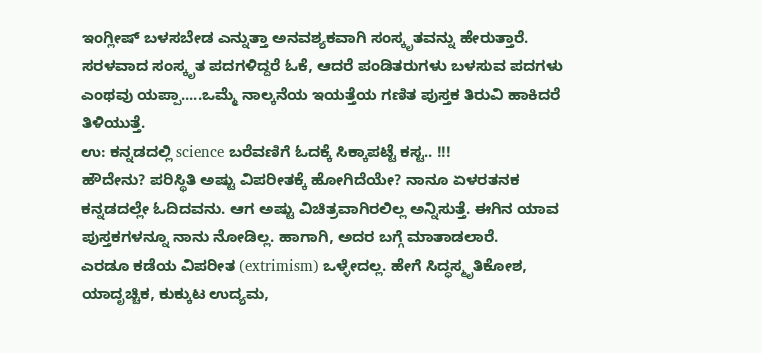ಇಂಗ್ಲೀಷ್ ಬಳಸಬೇಡ ಎನ್ನುತ್ತಾ ಅನವಶ್ಯಕವಾಗಿ ಸಂಸ್ಕೃತವನ್ನು ಹೇರುತ್ತಾರೆ. ಸರಳವಾದ ಸಂಸ್ಕೃತ ಪದಗಳಿದ್ದರೆ ಓಕೆ, ಆದರೆ ಪಂಡಿತರುಗಳು ಬಳಸುವ ಪದಗಳು ಎಂಥವು ಯಪ್ಪಾ.....ಒಮ್ಮೆ ನಾಲ್ಕನೆಯ ಇಯತ್ತೆಯ ಗಣಿತ ಪುಸ್ತಕ ತಿರುವಿ ಹಾಕಿದರೆ ತಿಳಿಯುತ್ತೆ.
ಉ: ಕನ್ನಡದಲ್ಲಿ science ಬರೆವಣಿಗೆ ಓದಕ್ಕೆ ಸಿಕ್ಕಾಪಟ್ಟೆ ಕಸ್ಟ.. !!!
ಹೌದೇನು? ಪರಿಸ್ಥಿತಿ ಅಷ್ಟು ವಿಪರೀತಕ್ಕೆ ಹೋಗಿದೆಯೇ? ನಾನೂ ಏಳರತನಕ ಕನ್ನಡದಲ್ಲೇ ಓದಿದವನು. ಆಗ ಅಷ್ಟು ವಿಚಿತ್ರವಾಗಿರಲಿಲ್ಲ ಅನ್ನಿಸುತ್ತೆ. ಈಗಿನ ಯಾವ ಪುಸ್ತಕಗಳನ್ನೂ ನಾನು ನೋಡಿಲ್ಲ. ಹಾಗಾಗಿ, ಅದರ ಬಗ್ಗೆ ಮಾತಾಡಲಾರೆ.
ಎರಡೂ ಕಡೆಯ ವಿಪರೀತ (extrimism) ಒಳ್ಳೇದಲ್ಲ. ಹೇಗೆ ಸಿದ್ಧಸ್ಮೃತಿಕೋಶ, ಯಾದೃಚ್ಚಿಕ, ಕುಕ್ಕುಟ ಉದ್ಯಮ,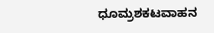ಧೂಮ್ರಶಕಟವಾಹನ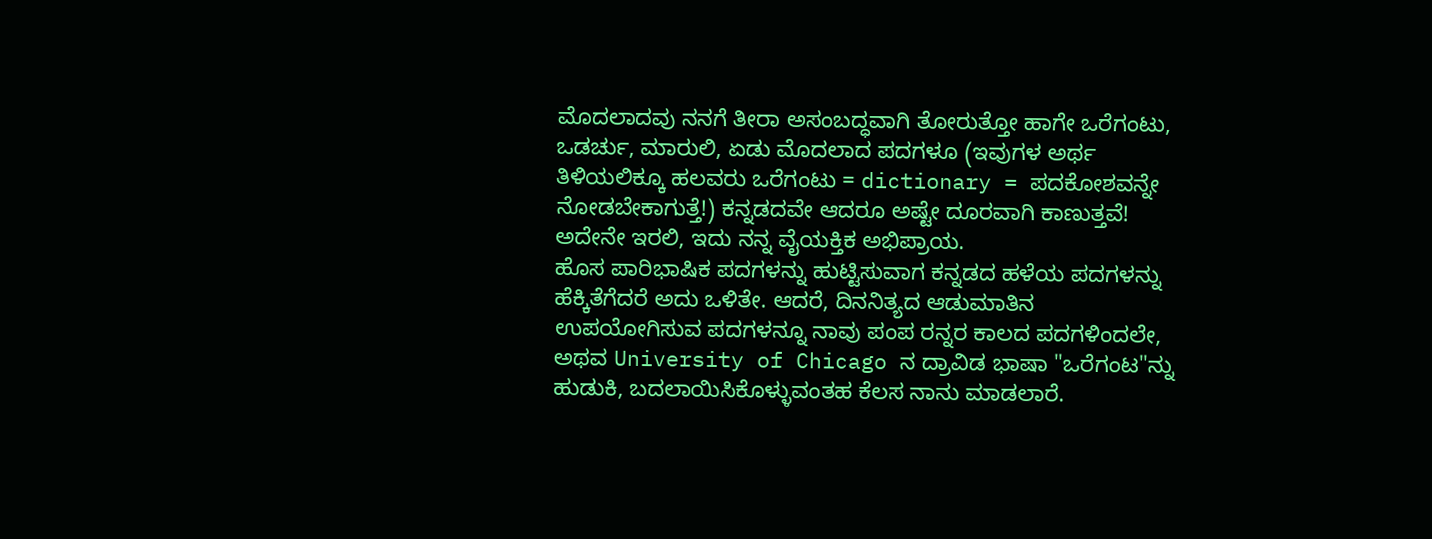ಮೊದಲಾದವು ನನಗೆ ತೀರಾ ಅಸಂಬದ್ಧವಾಗಿ ತೋರುತ್ತೋ ಹಾಗೇ ಒರೆಗಂಟು, ಒಡರ್ಚು, ಮಾರುಲಿ, ಏಡು ಮೊದಲಾದ ಪದಗಳೂ (ಇವುಗಳ ಅರ್ಥ ತಿಳಿಯಲಿಕ್ಕೂ ಹಲವರು ಒರೆಗಂಟು = dictionary = ಪದಕೋಶವನ್ನೇ ನೋಡಬೇಕಾಗುತ್ತೆ!) ಕನ್ನಡದವೇ ಆದರೂ ಅಷ್ಟೇ ದೂರವಾಗಿ ಕಾಣುತ್ತವೆ! ಅದೇನೇ ಇರಲಿ, ಇದು ನನ್ನ ವೈಯಕ್ತಿಕ ಅಭಿಪ್ರಾಯ.
ಹೊಸ ಪಾರಿಭಾಷಿಕ ಪದಗಳನ್ನು ಹುಟ್ಟಿಸುವಾಗ ಕನ್ನಡದ ಹಳೆಯ ಪದಗಳನ್ನು ಹೆಕ್ಕಿತೆಗೆದರೆ ಅದು ಒಳಿತೇ. ಆದರೆ, ದಿನನಿತ್ಯದ ಆಡುಮಾತಿನ ಉಪಯೋಗಿಸುವ ಪದಗಳನ್ನೂ ನಾವು ಪಂಪ ರನ್ನರ ಕಾಲದ ಪದಗಳಿಂದಲೇ, ಅಥವ University of Chicago ನ ದ್ರಾವಿಡ ಭಾಷಾ "ಒರೆಗಂಟ"ನ್ನು ಹುಡುಕಿ, ಬದಲಾಯಿಸಿಕೊಳ್ಳುವಂತಹ ಕೆಲಸ ನಾನು ಮಾಡಲಾರೆ.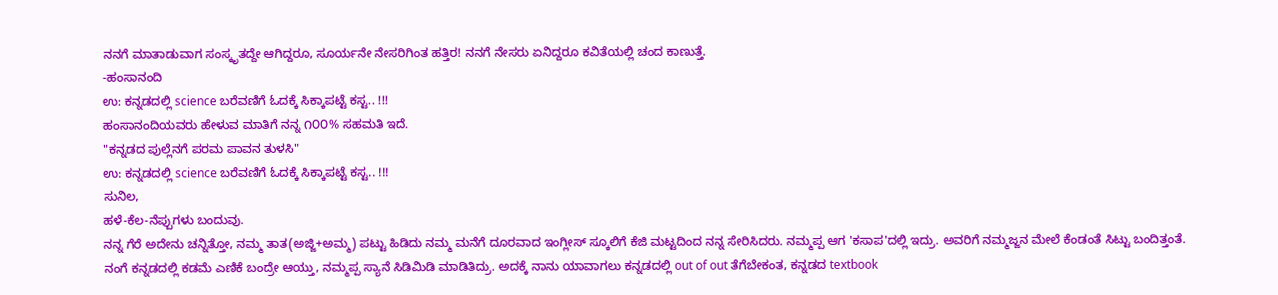ನನಗೆ ಮಾತಾಡುವಾಗ ಸಂಸ್ಕೃತದ್ದೇ ಆಗಿದ್ದರೂ, ಸೂರ್ಯನೇ ನೇಸರಿಗಿಂತ ಹತ್ತಿರ! ನನಗೆ ನೇಸರು ಏನಿದ್ದರೂ ಕವಿತೆಯಲ್ಲಿ ಚಂದ ಕಾಣುತ್ತೆ.
-ಹಂಸಾನಂದಿ
ಉ: ಕನ್ನಡದಲ್ಲಿ science ಬರೆವಣಿಗೆ ಓದಕ್ಕೆ ಸಿಕ್ಕಾಪಟ್ಟೆ ಕಸ್ಟ.. !!!
ಹಂಸಾನಂದಿಯವರು ಹೇಳುವ ಮಾತಿಗೆ ನನ್ನ ೧೦೦% ಸಹಮತಿ ಇದೆ.
"ಕನ್ನಡದ ಪುಲ್ಲೆನಗೆ ಪರಮ ಪಾವನ ತುಳಸಿ"
ಉ: ಕನ್ನಡದಲ್ಲಿ science ಬರೆವಣಿಗೆ ಓದಕ್ಕೆ ಸಿಕ್ಕಾಪಟ್ಟೆ ಕಸ್ಟ.. !!!
ಸುನಿಲ,
ಹಳೆ-ಕೆಲ-ನೆಪ್ಪುಗಳು ಬಂದುವು.
ನನ್ನ ಗೆರೆ ಅದೇನು ಚನ್ನಿತ್ತೋ, ನಮ್ಮ ತಾತ(ಅಜ್ಜಿ+ಅಮ್ಮ) ಪಟ್ಟು ಹಿಡಿದು ನಮ್ಮ ಮನೆಗೆ ದೂರವಾದ ಇಂಗ್ಲೀಸ್ ಸ್ಕೂಲಿಗೆ ಕೆಜಿ ಮಟ್ಟದಿಂದ ನನ್ನ ಸೇರಿಸಿದರು. ನಮ್ಮಪ್ಪ ಆಗ 'ಕಸಾಪ'ದಲ್ಲಿ ಇದ್ರು. ಅವರಿಗೆ ನಮ್ಮಜ್ಜನ ಮೇಲೆ ಕೆಂಡಂತೆ ಸಿಟ್ಟು ಬಂದಿತ್ತಂತೆ.
ನಂಗೆ ಕನ್ನಡದಲ್ಲಿ ಕಡಮೆ ಎಣಿಕೆ ಬಂದ್ರೇ ಆಯ್ತು, ನಮ್ಮಪ್ಪ ಸ್ಯಾನೆ ಸಿಡಿಮಿಡಿ ಮಾಡಿತಿದ್ರು. ಅದಕ್ಕೆ ನಾನು ಯಾವಾಗಲು ಕನ್ನಡದಲ್ಲಿ out of out ತೆಗೆಬೇಕಂತ, ಕನ್ನಡದ textbook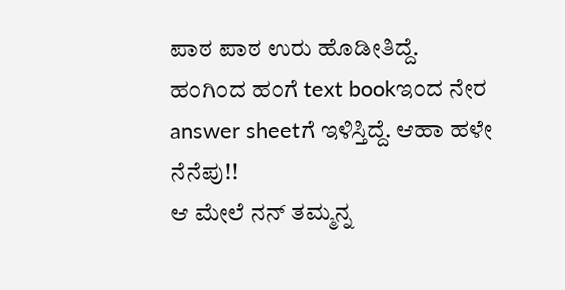ಪಾಠ ಪಾಠ ಉರು ಹೊಡೀತಿದ್ದೆ.
ಹಂಗಿಂದ ಹಂಗೆ text bookಇಂದ ನೇರ answer sheetಗೆ ಇಳಿಸ್ತಿದ್ದೆ. ಆಹಾ ಹಳೇ ನೆನೆಪು!!
ಆ ಮೇಲೆ ನನ್ ತಮ್ಮನ್ನ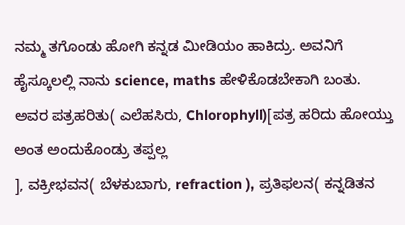ನಮ್ಮ ತಗೊಂಡು ಹೋಗಿ ಕನ್ನಡ ಮೀಡಿಯಂ ಹಾಕಿದ್ರು. ಅವನಿಗೆ ಹೈಸ್ಕೂಲಲ್ಲಿ ನಾನು science, maths ಹೇಳಿಕೊಡಬೇಕಾಗಿ ಬಂತು.
ಅವರ ಪತ್ರಹರಿತು( ಎಲೆಹಸಿರು, Chlorophyll)[ಪತ್ರ ಹರಿದು ಹೋಯ್ತು ಅಂತ ಅಂದುಕೊಂಡ್ರು ತಪ್ಪಲ್ಲ
], ವಕ್ರೀಭವನ( ಬೆಳಕುಬಾಗು, refraction ), ಪ್ರತಿಫಲನ( ಕನ್ನಡಿತನ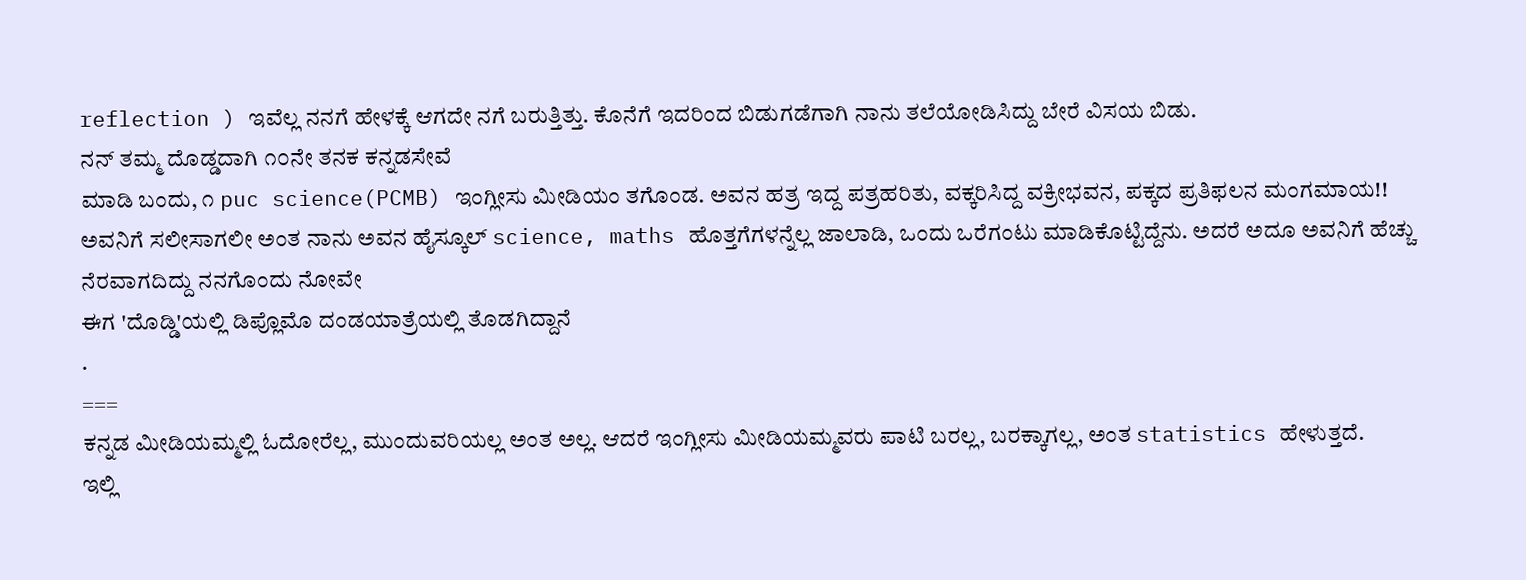reflection ) ಇವೆಲ್ಲ ನನಗೆ ಹೇಳಕ್ಕೆ ಆಗದೇ ನಗೆ ಬರುತ್ತಿತ್ತು. ಕೊನೆಗೆ ಇದರಿಂದ ಬಿಡುಗಡೆಗಾಗಿ ನಾನು ತಲೆಯೋಡಿಸಿದ್ದು ಬೇರೆ ವಿಸಯ ಬಿಡು.
ನನ್ ತಮ್ಮ ದೊಡ್ಡದಾಗಿ ೧೦ನೇ ತನಕ ಕನ್ನಡಸೇವೆ
ಮಾಡಿ ಬಂದು, ೧ puc science(PCMB) ಇಂಗ್ಲೀಸು ಮೀಡಿಯಂ ತಗೊಂಡ. ಅವನ ಹತ್ರ ಇದ್ದ ಪತ್ರಹರಿತು, ವಕ್ಕರಿಸಿದ್ದ ವಕ್ರೀಭವನ, ಪಕ್ಕದ ಪ್ರತಿಫಲನ ಮಂಗಮಾಯ!! ಅವನಿಗೆ ಸಲೀಸಾಗಲೀ ಅಂತ ನಾನು ಅವನ ಹೈಸ್ಕೂಲ್ science, maths ಹೊತ್ತಗೆಗಳನ್ನೆಲ್ಲ ಜಾಲಾಡಿ, ಒಂದು ಒರೆಗಂಟು ಮಾಡಿಕೊಟ್ಟಿದ್ದೆನು. ಅದರೆ ಅದೂ ಅವನಿಗೆ ಹೆಚ್ಚು ನೆರವಾಗದಿದ್ದು ನನಗೊಂದು ನೋವೇ
ಈಗ 'ದೊಡ್ಡಿ'ಯಲ್ಲಿ ಡಿಪ್ಲೊಮೊ ದಂಡಯಾತ್ರೆಯಲ್ಲಿ ತೊಡಗಿದ್ದಾನೆ
.
===
ಕನ್ನಡ ಮೀಡಿಯಮ್ಮಲ್ಲಿ ಓದೋರೆಲ್ಲ, ಮುಂದುವರಿಯಲ್ಲ ಅಂತ ಅಲ್ಲ. ಆದರೆ ಇಂಗ್ಲೀಸು ಮೀಡಿಯಮ್ಮವರು ಪಾಟಿ ಬರಲ್ಲ, ಬರಕ್ಕಾಗಲ್ಲ, ಅಂತ statistics ಹೇಳುತ್ತದೆ.
ಇಲ್ಲಿ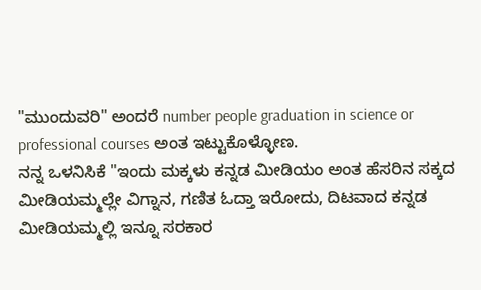"ಮುಂದುವರಿ" ಅಂದರೆ number people graduation in science or professional courses ಅಂತ ಇಟ್ಟುಕೊಳ್ಳೋಣ.
ನನ್ನ ಒಳನಿಸಿಕೆ "ಇಂದು ಮಕ್ಕಳು ಕನ್ನಡ ಮೀಡಿಯಂ ಅಂತ ಹೆಸರಿನ ಸಕ್ಕದ ಮೀಡಿಯಮ್ಮಲ್ಲೇ ವಿಗ್ನಾನ, ಗಣಿತ ಓದ್ತಾ ಇರೋದು, ದಿಟವಾದ ಕನ್ನಡ ಮೀಡಿಯಮ್ಮಲ್ಲಿ ಇನ್ನೂ ಸರಕಾರ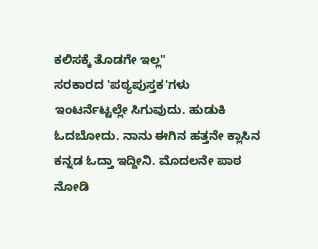ಕಲಿಸಕ್ಕೆ ತೊಡಗೇ ಇಲ್ಲ"
ಸರಕಾರದ 'ಪಠ್ಯಪುಸ್ತಕ'ಗಳು ಇಂಟರ್ನೆಟ್ಟಲ್ಲೇ ಸಿಗುವುದು. ಹುಡುಕಿ ಓದಬೋದು. ನಾನು ಈಗಿನ ಹತ್ತನೇ ಕ್ಲಾಸಿನ ಕನ್ನಡ ಓದ್ತಾ ಇದ್ದೀನಿ. ಮೊದಲನೇ ಪಾಠ ನೋಡಿ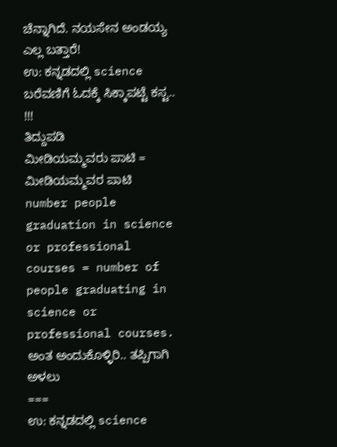ಚೆನ್ನಾಗಿದೆ. ನಯಸೇನ ಅಂಡಯ್ಯ ಎಲ್ಲ ಬತ್ತಾರೆ!
ಉ: ಕನ್ನಡದಲ್ಲಿ science ಬರೆವಣಿಗೆ ಓದಕ್ಕೆ ಸಿಕ್ಕಾಪಟ್ಟೆ ಕಸ್ಟ.. !!!
ತಿದ್ದುಪಡಿ
ಮೀಡಿಯಮ್ಮವರು ಪಾಟಿ = ಮೀಡಿಯಮ್ಮವರ ಪಾಟಿ
number people graduation in science or professional courses = number of people graduating in science or professional courses.
ಅಂತ ಅಂದುಕೊಳ್ಳಿರಿ.. ತಪ್ಪಿಗಾಗಿ ಅಳಲು
===
ಉ: ಕನ್ನಡದಲ್ಲಿ science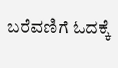ಬರೆವಣಿಗೆ ಓದಕ್ಕೆ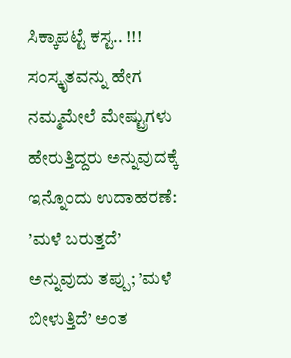ಸಿಕ್ಕಾಪಟ್ಟೆ ಕಸ್ಟ.. !!!
ಸಂಸ್ಕೃತವನ್ನು ಹೇಗ ನಮ್ಮಮೇಲೆ ಮೇಷ್ಟ್ರುಗಳು ಹೇರುತ್ತಿದ್ದರು ಅನ್ನುವುದಕ್ಕೆ ಇನ್ನೊಂದು ಉದಾಹರಣೆ:
’ಮಳೆ ಬರುತ್ತದೆ’ ಅನ್ನುವುದು ತಪ್ಪು; ’ಮಳೆ ಬೀಳುತ್ತಿದೆ’ ಅಂತ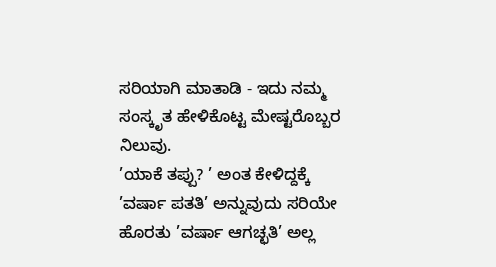ಸರಿಯಾಗಿ ಮಾತಾಡಿ - ಇದು ನಮ್ಮ ಸಂಸ್ಕೃತ ಹೇಳಿಕೊಟ್ಟ ಮೇಷ್ಟರೊಬ್ಬರ ನಿಲುವು.
’ಯಾಕೆ ತಪ್ಪು? ’ ಅಂತ ಕೇಳಿದ್ದಕ್ಕೆ ’ವರ್ಷಾ ಪತತಿ’ ಅನ್ನುವುದು ಸರಿಯೇ ಹೊರತು ’ವರ್ಷಾ ಆಗಚ್ಛತಿ’ ಅಲ್ಲ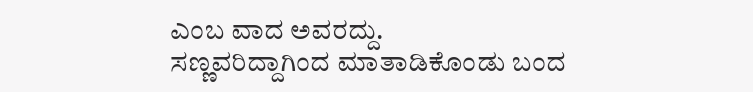ಎಂಬ ವಾದ ಅವರದ್ದು.
ಸಣ್ಣವರಿದ್ದಾಗಿಂದ ಮಾತಾಡಿಕೊಂಡು ಬಂದ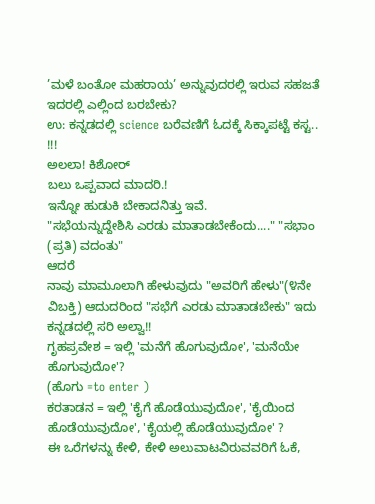’ಮಳೆ ಬಂತೋ ಮಹರಾಯ’ ಅನ್ನುವುದರಲ್ಲಿ ಇರುವ ಸಹಜತೆ ಇದರಲ್ಲಿ ಎಲ್ಲಿಂದ ಬರಬೇಕು?
ಉ: ಕನ್ನಡದಲ್ಲಿ science ಬರೆವಣಿಗೆ ಓದಕ್ಕೆ ಸಿಕ್ಕಾಪಟ್ಟೆ ಕಸ್ಟ.. !!!
ಅಲಲಾ! ಕಿಶೋರ್
ಬಲು ಒಪ್ಪವಾದ ಮಾದರಿ.!
ಇನ್ನೋ ಹುಡುಕಿ ಬೇಕಾದನಿತ್ತು ಇವೆ.
"ಸಭೆಯನ್ನುದ್ದೇಶಿಸಿ ಎರಡು ಮಾತಾಡಬೇಕೆಂದು...." "ಸಭಾಂ (ಪ್ರತಿ) ವದಂತು"
ಆದರೆ
ನಾವು ಮಾಮೂಲಾಗಿ ಹೇಳುವುದು "ಅವರಿಗೆ ಹೇಳು"(೪ನೇ ವಿಬಕ್ತಿ) ಆದುದರಿಂದ "ಸಭೆಗೆ ಎರಡು ಮಾತಾಡಬೇಕು" ಇದು ಕನ್ನಡದಲ್ಲಿ ಸರಿ ಅಲ್ವಾ!!
ಗೃಹಪ್ರವೇಶ = ಇಲ್ಲಿ 'ಮನೆಗೆ ಹೊಗುವುದೋ', 'ಮನೆಯೇ ಹೊಗುವುದೋ'?
(ಹೊಗು =to enter )
ಕರತಾಡನ = ಇಲ್ಲಿ 'ಕೈಗೆ ಹೊಡೆಯುವುದೋ', 'ಕೈಯಿಂದ ಹೊಡೆಯುವುದೋ', 'ಕೈಯಲ್ಲಿ ಹೊಡೆಯುವುದೋ' ?
ಈ ಒರೆಗಳನ್ನು ಕೇಳಿ, ಕೇಳಿ ಅಲುವಾಟವಿರುವವರಿಗೆ ಓಕೆ,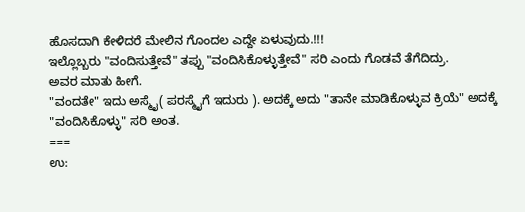ಹೊಸದಾಗಿ ಕೇಳಿದರೆ ಮೇಲಿನ ಗೊಂದಲ ಎದ್ದೇ ಏಳುವುದು.!!!
ಇಲ್ಲೊಬ್ಬರು "ವಂದಿಸುತ್ತೇವೆ" ತಪ್ಪು "ವಂದಿಸಿಕೊಳ್ಳುತ್ತೇವೆ" ಸರಿ ಎಂದು ಗೊಡವೆ ತೆಗೆದಿದ್ರು.
ಅವರ ಮಾತು ಹೀಗೆ.
"ವಂದತೇ" ಇದು ಅಸ್ಮೈ( ಪರಸ್ಮೈಗೆ ಇದುರು ). ಅದಕ್ಕೆ ಅದು "ತಾನೇ ಮಾಡಿಕೊಳ್ಳುವ ಕ್ರಿಯೆ" ಅದಕ್ಕೆ "ವಂದಿಸಿಕೊಳ್ಳು" ಸರಿ ಅಂತ.
===
ಉ: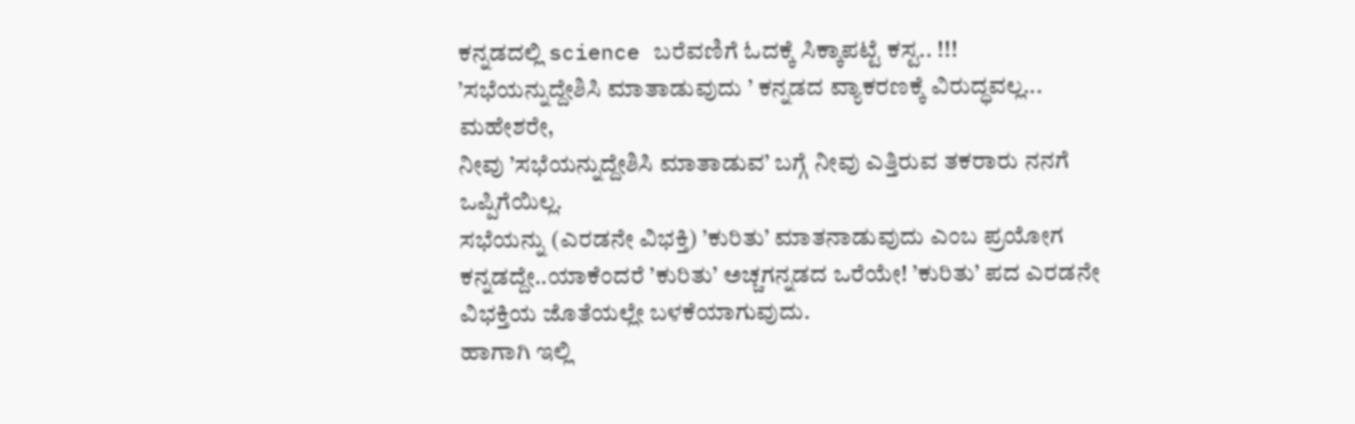ಕನ್ನಡದಲ್ಲಿ science ಬರೆವಣಿಗೆ ಓದಕ್ಕೆ ಸಿಕ್ಕಾಪಟ್ಟೆ ಕಸ್ಟ.. !!!
’ಸಭೆಯನ್ನುದ್ದೇಶಿಸಿ ಮಾತಾಡುವುದು ’ ಕನ್ನಡದ ವ್ಯಾಕರಣಕ್ಕೆ ವಿರುದ್ಧವಲ್ಲ...
ಮಹೇಶರೇ,
ನೀವು ’ಸಭೆಯನ್ನುದ್ದೇಶಿಸಿ ಮಾತಾಡುವ’ ಬಗ್ಗೆ ನೀವು ಎತ್ತಿರುವ ತಕರಾರು ನನಗೆ ಒಪ್ಪಿಗೆಯಿಲ್ಲ.
ಸಭೆಯನ್ನು (ಎರಡನೇ ವಿಭಕ್ತಿ) ’ಕುರಿತು’ ಮಾತನಾಡುವುದು ಎಂಬ ಪ್ರಯೋಗ ಕನ್ನಡದ್ದೇ..ಯಾಕೆಂದರೆ ’ಕುರಿತು’ ಅಚ್ಚಗನ್ನಡದ ಒರೆಯೇ! ’ಕುರಿತು’ ಪದ ಎರಡನೇ ವಿಭಕ್ತಿಯ ಜೊತೆಯಲ್ಲೇ ಬಳಕೆಯಾಗುವುದು.
ಹಾಗಾಗಿ ಇಲ್ಲಿ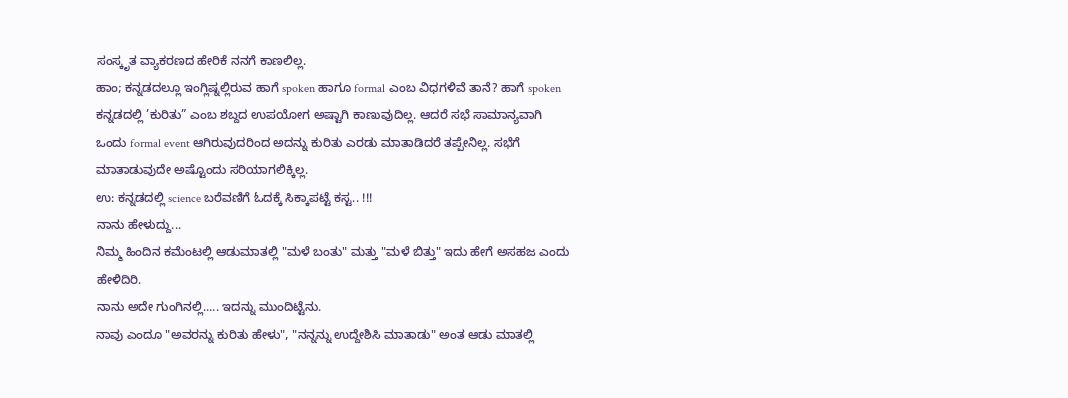ಸಂಸ್ಕೃತ ವ್ಯಾಕರಣದ ಹೇರಿಕೆ ನನಗೆ ಕಾಣಲಿಲ್ಲ.
ಹಾಂ; ಕನ್ನಡದಲ್ಲೂ ಇಂಗ್ಲಿಷ್ನಲ್ಲಿರುವ ಹಾಗೆ spoken ಹಾಗೂ formal ಎಂಬ ವಿಧಗಳಿವೆ ತಾನೆ? ಹಾಗೆ spoken ಕನ್ನಡದಲ್ಲಿ ’ಕುರಿತು” ಎಂಬ ಶಬ್ದದ ಉಪಯೋಗ ಅಷ್ಟಾಗಿ ಕಾಣುವುದಿಲ್ಲ. ಆದರೆ ಸಭೆ ಸಾಮಾನ್ಯವಾಗಿ ಒಂದು formal event ಆಗಿರುವುದರಿಂದ ಅದನ್ನು ಕುರಿತು ಎರಡು ಮಾತಾಡಿದರೆ ತಪ್ಪೇನಿಲ್ಲ. ಸಭೆಗೆ ಮಾತಾಡುವುದೇ ಅಷ್ಟೊಂದು ಸರಿಯಾಗಲಿಕ್ಕಿಲ್ಲ.
ಉ: ಕನ್ನಡದಲ್ಲಿ science ಬರೆವಣಿಗೆ ಓದಕ್ಕೆ ಸಿಕ್ಕಾಪಟ್ಟೆ ಕಸ್ಟ.. !!!
ನಾನು ಹೇಳುದ್ದು...
ನಿಮ್ಮ ಹಿಂದಿನ ಕಮೆಂಟಲ್ಲಿ ಆಡುಮಾತಲ್ಲಿ "ಮಳೆ ಬಂತು" ಮತ್ತು "ಮಳೆ ಬಿತ್ತು" ಇದು ಹೇಗೆ ಅಸಹಜ ಎಂದು ಹೇಳಿದಿರಿ.
ನಾನು ಅದೇ ಗುಂಗಿನಲ್ಲಿ..... ಇದನ್ನು ಮುಂದಿಟ್ಟೆನು.
ನಾವು ಎಂದೂ "ಅವರನ್ನು ಕುರಿತು ಹೇಳು", "ನನ್ನನ್ನು ಉದ್ದೇಶಿಸಿ ಮಾತಾಡು" ಅಂತ ಆಡು ಮಾತಲ್ಲಿ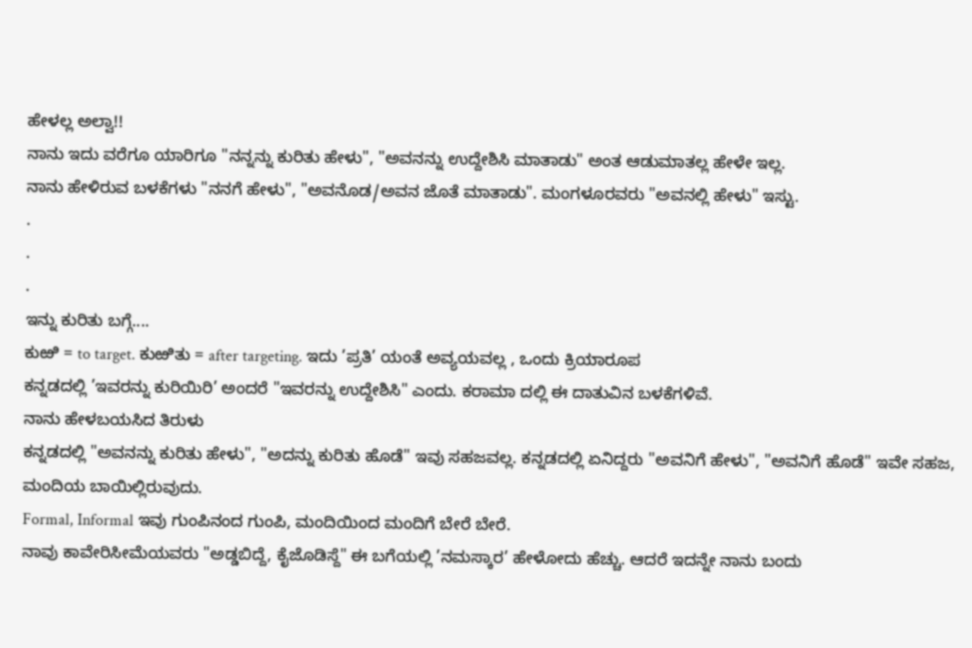ಹೇಳಲ್ಲ ಅಲ್ವಾ!!
ನಾನು ಇದು ವರೆಗೂ ಯಾರಿಗೂ "ನನ್ನನ್ನು ಕುರಿತು ಹೇಳು", "ಅವನನ್ನು ಉದ್ದೇಶಿಸಿ ಮಾತಾಡು" ಅಂತ ಆಡುಮಾತಲ್ಲ ಹೇಳೇ ಇಲ್ಲ.
ನಾನು ಹೇಳಿರುವ ಬಳಕೆಗಳು "ನನಗೆ ಹೇಳು", "ಅವನೊಡ/ಅವನ ಜೊತೆ ಮಾತಾಡು". ಮಂಗಳೂರವರು "ಅವನಲ್ಲಿ ಹೇಳು" ಇಸ್ಟು.
.
.
.
ಇನ್ನು ಕುರಿತು ಬಗ್ಗೆ....
ಕುಱಿ = to target. ಕುಱಿತು = after targeting. ಇದು ’ಪ್ರತಿ’ ಯಂತೆ ಅವ್ಯಯವಲ್ಲ , ಒಂದು ಕ್ರಿಯಾರೂಪ
ಕನ್ನಡದಲ್ಲಿ ’ಇವರನ್ನು ಕುರಿಯಿರಿ’ ಅಂದರೆ "ಇವರನ್ನು ಉದ್ದೇಶಿಸಿ" ಎಂದು. ಕರಾಮಾ ದಲ್ಲಿ ಈ ದಾತುವಿನ ಬಳಕೆಗಳಿವೆ.
ನಾನು ಹೇಳಬಯಸಿದ ತಿರುಳು
ಕನ್ನಡದಲ್ಲಿ "ಅವನನ್ನು ಕುರಿತು ಹೇಳು", "ಅದನ್ನು ಕುರಿತು ಹೊಡೆ" ಇವು ಸಹಜವಲ್ಲ. ಕನ್ನಡದಲ್ಲಿ ಏನಿದ್ದರು "ಅವನಿಗೆ ಹೇಳು", "ಅವನಿಗೆ ಹೊಡೆ" ಇವೇ ಸಹಜ, ಮಂದಿಯ ಬಾಯಿಲ್ಲಿರುವುದು.
Formal, Informal ಇವು ಗುಂಪಿನಂದ ಗುಂಪಿ, ಮಂದಿಯಿಂದ ಮಂದಿಗೆ ಬೇರೆ ಬೇರೆ.
ನಾವು ಕಾವೇರಿಸೀಮೆಯವರು "ಅಡ್ಡಬಿದ್ದೆ, ಕೈಜೊಡಿಸ್ದೆ" ಈ ಬಗೆಯಲ್ಲಿ ’ನಮಸ್ಕಾರ’ ಹೇಳೋದು ಹೆಚ್ಚು. ಆದರೆ ಇದನ್ನೇ ನಾನು ಬಂದು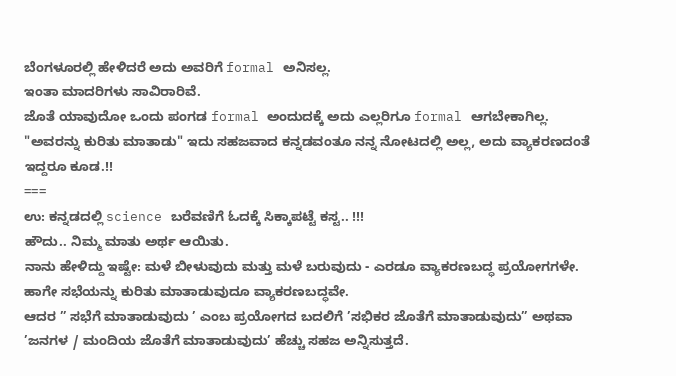ಬೆಂಗಳೂರಲ್ಲಿ ಹೇಳಿದರೆ ಅದು ಅವರಿಗೆ formal ಅನಿಸಲ್ಲ.
ಇಂತಾ ಮಾದರಿಗಳು ಸಾವಿರಾರಿವೆ.
ಜೊತೆ ಯಾವುದೋ ಒಂದು ಪಂಗಡ formal ಅಂದುದಕ್ಕೆ ಅದು ಎಲ್ಲರಿಗೂ formal ಆಗಬೇಕಾಗಿಲ್ಲ.
"ಅವರನ್ನು ಕುರಿತು ಮಾತಾಡು" ಇದು ಸಹಜವಾದ ಕನ್ನಡವಂತೂ ನನ್ನ ನೋಟದಲ್ಲಿ ಅಲ್ಲ, ಅದು ವ್ಯಾಕರಣದಂತೆ ಇದ್ದರೂ ಕೂಡ.!!
===
ಉ: ಕನ್ನಡದಲ್ಲಿ science ಬರೆವಣಿಗೆ ಓದಕ್ಕೆ ಸಿಕ್ಕಾಪಟ್ಟೆ ಕಸ್ಟ.. !!!
ಹೌದು.. ನಿಮ್ಮ ಮಾತು ಅರ್ಥ ಆಯಿತು.
ನಾನು ಹೇಳಿದ್ದು ಇಷ್ಟೇ: ಮಳೆ ಬೀಳುವುದು ಮತ್ತು ಮಳೆ ಬರುವುದು - ಎರಡೂ ವ್ಯಾಕರಣಬದ್ಧ ಪ್ರಯೋಗಗಳೇ. ಹಾಗೇ ಸಭೆಯನ್ನು ಕುರಿತು ಮಾತಾಡುವುದೂ ವ್ಯಾಕರಣಬದ್ಧವೇ.
ಆದರ ” ಸಭೆಗೆ ಮಾತಾಡುವುದು ’ ಎಂಬ ಪ್ರಯೋಗದ ಬದಲಿಗೆ ’ಸಭಿಕರ ಜೊತೆಗೆ ಮಾತಾಡುವುದು” ಅಥವಾ ’ಜನಗಳ / ಮಂದಿಯ ಜೊತೆಗೆ ಮಾತಾಡುವುದು’ ಹೆಚ್ಚು ಸಹಜ ಅನ್ನಿಸುತ್ತದೆ.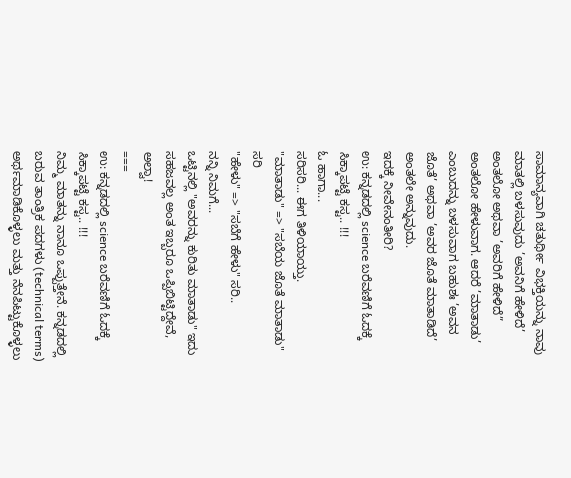ಸಾಮಾನ್ಯವಾಗಿ ಚತುರ್ಥೀ ವಿಭಕ್ತಿಯನ್ನು ನಾವು ಮಾತಲ್ಲಿ ಬಳಸುವುದು ’ಅವನಿಗೆ ಹೇಳಿದೆ’ ಅಂತಲೋ ಅಥವಾ ’ಅವರಿಗೆ ಹೇಳಿದೆ” ಅಂತಲೋ ಹೇಳುವಾಗ. ಆದರೆ ’ಮಾತಾಡು’ ಎಂಬುದನ್ನು ಬಳಸುವಾಗ ಬಹುಶಃ ’ಅವನ ಜೊತೆ’ ಅಥವಾ ’ಅವರ ಜೊತೆ ಮಾತಾಡಿದೆ’ ಅಂತಲೇ ಅನ್ನುವುದು.
ಇದಕ್ಕೆ ನೀವೇನಂತೀರಿ?
ಉ: ಕನ್ನಡದಲ್ಲಿ science ಬರೆವಣಿಗೆ ಓದಕ್ಕೆ ಸಿಕ್ಕಾಪಟ್ಟೆ ಕಸ್ಟ.. !!!
ಓ ಹಾಗಾ...
ಸರಿಸರಿ... ಈಗ ತಿಳಿಯಾಯ್ತು.
"ಮಾತಾಡು" => "ಸಬೆಯ ಜೊತೆ ಮಾತಾಡು" ಸರಿ
"ಹೇಳು" => "ಸಬೆಗೆ ಹೇಳು" ಸರಿ..
ನನ್ನಿ ನಿಮಗೆ...
ಒಟ್ಟಿನಲ್ಲಿ "ಅವರನ್ನು ಕುರಿತು ಮಾತಾಡು" ಇದು ಸಹಜವಲ್ಲ ಅಂತ ಇಬ್ಬರೂ ಒಪ್ಪಿಬಿಟ್ಟಿದ್ದೇವೆ, ಅಲ್ವಾ!
===
ಉ: ಕನ್ನಡದಲ್ಲಿ science ಬರೆವಣಿಗೆ ಓದಕ್ಕೆ ಸಿಕ್ಕಾಪಟ್ಟೆ ಕಸ್ಟ.. !!!
ನಿಮ್ಮ ಮಾತನ್ನು ನಾನೂ ಒಪ್ಪುತ್ತೇನೆ. ಕನ್ನಡದಲ್ಲಿ ಬರುವ ತಾಂತ್ರಿಕ ಪದಗಳು (technical terms) ಅರ್ಥಮಾಡಿಕೊಳ್ಳಲು ಮತ್ತು ನೆನಪಿಟ್ಟುಕೊಳ್ಳಲು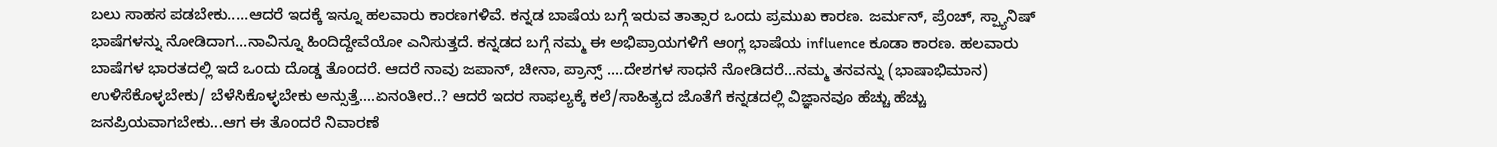ಬಲು ಸಾಹಸ ಪಡಬೇಕು.....ಆದರೆ ಇದಕ್ಕೆ ಇನ್ನೂ ಹಲವಾರು ಕಾರಣಗಳಿವೆ. ಕನ್ನಡ ಬಾಷೆಯ ಬಗ್ಗೆ ಇರುವ ತಾತ್ಸಾರ ಒಂದು ಪ್ರಮುಖ ಕಾರಣ. ಜರ್ಮನ್, ಪ್ರೆಂಚ್, ಸ್ಪ್ಯಾನಿಷ್ ಭಾಷೆಗಳನ್ನು ನೋಡಿದಾಗ...ನಾವಿನ್ನೂ ಹಿಂದಿದ್ದೇವೆಯೋ ಎನಿಸುತ್ತದೆ. ಕನ್ನಡದ ಬಗ್ಗೆ ನಮ್ಮ ಈ ಅಭಿಪ್ರಾಯಗಳಿಗೆ ಆಂಗ್ಲ ಭಾಷೆಯ influence ಕೂಡಾ ಕಾರಣ. ಹಲವಾರು ಬಾಷೆಗಳ ಭಾರತದಲ್ಲಿ ಇದೆ ಒಂದು ದೊಡ್ಡ ತೊಂದರೆ. ಆದರೆ ನಾವು ಜಪಾನ್, ಚೀನಾ, ಪ್ರಾನ್ಸ್ ....ದೇಶಗಳ ಸಾಧನೆ ನೋಡಿದರೆ...ನಮ್ಮ ತನವನ್ನು (ಭಾಷಾಭಿಮಾನ) ಉಳಿಸೆಕೊಳ್ಳಬೇಕು/ ಬೆಳೆಸಿಕೊಳ್ಳಬೇಕು ಅನ್ಸುತ್ತೆ....ಏನಂತೀರ..? ಆದರೆ ಇದರ ಸಾಫಲ್ಯಕ್ಕೆ ಕಲೆ/ಸಾಹಿತ್ಯದ ಜೊತೆಗೆ ಕನ್ನಡದಲ್ಲಿ ವಿಜ್ಞಾನವೂ ಹೆಚ್ಚು ಹೆಚ್ಚು ಜನಪ್ರಿಯವಾಗಬೇಕು...ಆಗ ಈ ತೊಂದರೆ ನಿವಾರಣೆ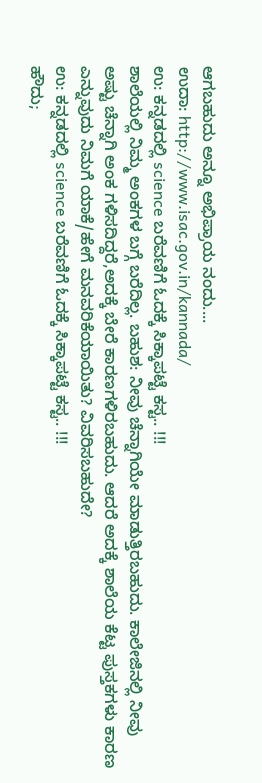ಆಗಬಹುದು ಅನ್ನೂ ಅಭಿಪ್ರಾಯ ನಂದು....
ಉದಾ: http://www.isac.gov.in/kannada/
ಉ: ಕನ್ನಡದಲ್ಲಿ science ಬರೆವಣಿಗೆ ಓದಕ್ಕೆ ಸಿಕ್ಕಾಪಟ್ಟೆ ಕಸ್ಟ.. !!!
ಶಾಲೆಯಲ್ಲಿ ನಿಮ್ಮ ಅಂಕಗಳ ಬಗ್ಗೆ ಬರೆದಿಲ್ಲ. ಬಹುಶ: ನೀವು ಚೆನ್ನಾಗಿಯೇ ಮಾಡುತ್ತಿರಬಹುದು. ಕಾಲೇಜಿನಲ್ಲಿ ನೀವು ಅಷ್ಟು ಚೆನ್ನಾಗಿ ಅಂಕ ಗಳಿಸದಿದ್ದರೆ,ಅದಕ್ಕೆ ಬೇರೆ ಕಾರಣಗಳಿರಬಹುದು. ಆದರೆ ಅದಕ್ಕೆ ಶಾಲೆಯ ಕೆಟ್ಟ ಪುಸ್ತಕಗಳು ಕಾರಣ ಎನ್ನುವುದು ನಿಮಗೆ ಯಾಕೆ/ಹೇಗೆ ಮನವರಿಕೆಯಾಯಿತು? ವಿವರಿಸಬಹುದೇ?
ಉ: ಕನ್ನಡದಲ್ಲಿ science ಬರೆವಣಿಗೆ ಓದಕ್ಕೆ ಸಿಕ್ಕಾಪಟ್ಟೆ ಕಸ್ಟ.. !!!
ಹೌದು;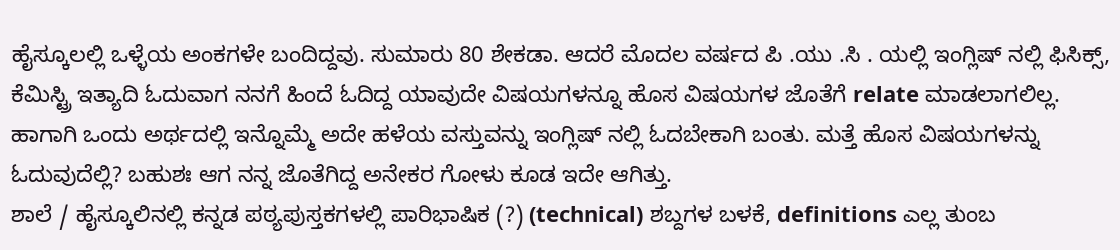ಹೈಸ್ಕೂಲಲ್ಲಿ ಒಳ್ಳೆಯ ಅಂಕಗಳೇ ಬಂದಿದ್ದವು. ಸುಮಾರು 80 ಶೇಕಡಾ. ಆದರೆ ಮೊದಲ ವರ್ಷದ ಪಿ .ಯು .ಸಿ . ಯಲ್ಲಿ ಇಂಗ್ಲಿಷ್ ನಲ್ಲಿ ಫಿಸಿಕ್ಸ್, ಕೆಮಿಸ್ಟ್ರಿ ಇತ್ಯಾದಿ ಓದುವಾಗ ನನಗೆ ಹಿಂದೆ ಓದಿದ್ದ ಯಾವುದೇ ವಿಷಯಗಳನ್ನೂ ಹೊಸ ವಿಷಯಗಳ ಜೊತೆಗೆ relate ಮಾಡಲಾಗಲಿಲ್ಲ. ಹಾಗಾಗಿ ಒಂದು ಅರ್ಥದಲ್ಲಿ ಇನ್ನೊಮ್ಮೆ ಅದೇ ಹಳೆಯ ವಸ್ತುವನ್ನು ಇಂಗ್ಲಿಷ್ ನಲ್ಲಿ ಓದಬೇಕಾಗಿ ಬಂತು. ಮತ್ತೆ ಹೊಸ ವಿಷಯಗಳನ್ನು ಓದುವುದೆಲ್ಲಿ? ಬಹುಶಃ ಆಗ ನನ್ನ ಜೊತೆಗಿದ್ದ ಅನೇಕರ ಗೋಳು ಕೂಡ ಇದೇ ಆಗಿತ್ತು.
ಶಾಲೆ / ಹೈಸ್ಕೂಲಿನಲ್ಲಿ ಕನ್ನಡ ಪಠ್ಯಪುಸ್ತಕಗಳಲ್ಲಿ ಪಾರಿಭಾಷಿಕ (?) (technical) ಶಬ್ದಗಳ ಬಳಕೆ, definitions ಎಲ್ಲ ತುಂಬ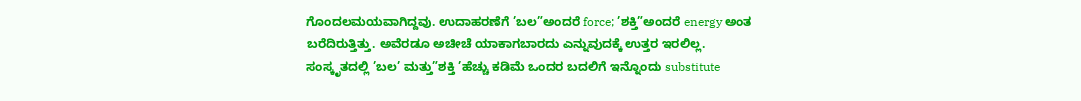ಗೊಂದಲಮಯವಾಗಿದ್ದವು. ಉದಾಹರಣೆಗೆ ’ಬಲ”ಅಂದರೆ force; ’ಶಕ್ತಿ”ಅಂದರೆ energy ಅಂತ ಬರೆದಿರುತ್ತಿತ್ತು. ಅವೆರಡೂ ಅಚೀಚೆ ಯಾಕಾಗಬಾರದು ಎನ್ನುವುದಕ್ಕೆ ಉತ್ತರ ಇರಲಿಲ್ಲ. ಸಂಸ್ಕೃತದಲ್ಲಿ ’ಬಲ’ ಮತ್ತು”ಶಕ್ತಿ ’ಹೆಚ್ಚು ಕಡಿಮೆ ಒಂದರ ಬದಲಿಗೆ ಇನ್ನೊಂದು substitute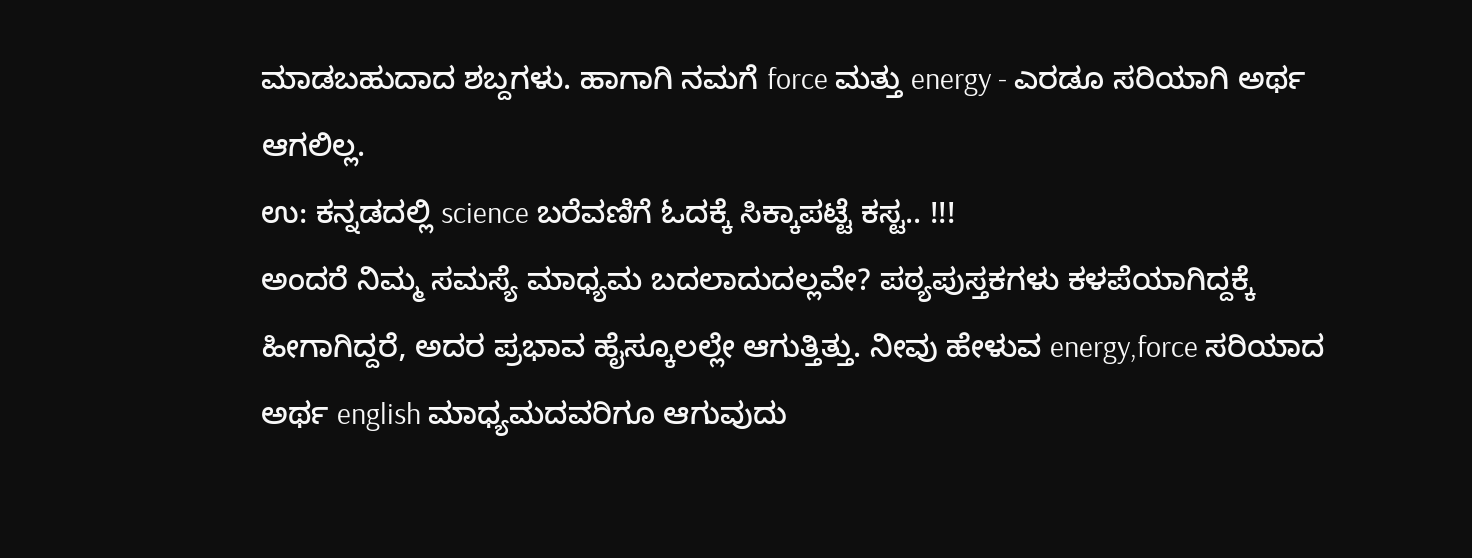ಮಾಡಬಹುದಾದ ಶಬ್ದಗಳು. ಹಾಗಾಗಿ ನಮಗೆ force ಮತ್ತು energy - ಎರಡೂ ಸರಿಯಾಗಿ ಅರ್ಥ ಆಗಲಿಲ್ಲ.
ಉ: ಕನ್ನಡದಲ್ಲಿ science ಬರೆವಣಿಗೆ ಓದಕ್ಕೆ ಸಿಕ್ಕಾಪಟ್ಟೆ ಕಸ್ಟ.. !!!
ಅಂದರೆ ನಿಮ್ಮ ಸಮಸ್ಯೆ ಮಾಧ್ಯಮ ಬದಲಾದುದಲ್ಲವೇ? ಪಠ್ಯಪುಸ್ತಕಗಳು ಕಳಪೆಯಾಗಿದ್ದಕ್ಕೆ ಹೀಗಾಗಿದ್ದರೆ, ಅದರ ಪ್ರಭಾವ ಹೈಸ್ಕೂಲಲ್ಲೇ ಆಗುತ್ತಿತ್ತು. ನೀವು ಹೇಳುವ energy,force ಸರಿಯಾದ ಅರ್ಥ english ಮಾಧ್ಯಮದವರಿಗೂ ಆಗುವುದು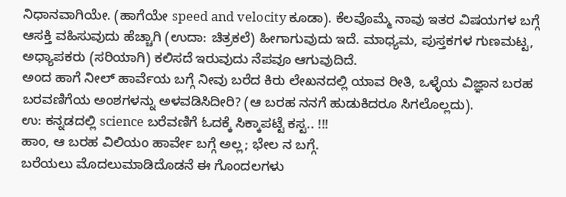ನಿಧಾನವಾಗಿಯೇ. (ಹಾಗೆಯೇ speed and velocity ಕೂಡಾ). ಕೆಲವೊಮ್ಮೆ ನಾವು ಇತರ ವಿಷಯಗಳ ಬಗ್ಗೆ ಆಸಕ್ತಿ ವಹಿಸುವುದು ಹೆಚ್ಚಾಗಿ (ಉದಾ: ಚಿತ್ರಕಲೆ) ಹೀಗಾಗುವುದು ಇದೆ. ಮಾಧ್ಯಮ, ಪುಸ್ತಕಗಳ ಗುಣಮಟ್ಟ, ಅಧ್ಯಾಪಕರು (ಸರಿಯಾಗಿ) ಕಲಿಸದೆ ಇರುವುದು ನೆಪವೂ ಆಗುವುದಿದೆ.
ಅಂದ ಹಾಗೆ ನೀಲ್ ಹಾರ್ವೆಯ ಬಗ್ಗೆ ನೀವು ಬರೆದ ಕಿರು ಲೇಖನದಲ್ಲಿ ಯಾವ ರೀತಿ, ಒಳ್ಳೆಯ ವಿಜ್ಞಾನ ಬರಹ ಬರವಣಿಗೆಯ ಅಂಶಗಳನ್ನು ಅಳವಡಿಸಿದೀರಿ? (ಆ ಬರಹ ನನಗೆ ಹುಡುಕಿದರೂ ಸಿಗಲೊಲ್ಲದು).
ಉ: ಕನ್ನಡದಲ್ಲಿ science ಬರೆವಣಿಗೆ ಓದಕ್ಕೆ ಸಿಕ್ಕಾಪಟ್ಟೆ ಕಸ್ಟ.. !!!
ಹಾಂ, ಆ ಬರಹ ವಿಲಿಯಂ ಹಾರ್ವೇ ಬಗ್ಗೆ ಅಲ್ಲ; ಭೇಲ ನ ಬಗ್ಗೆ.
ಬರೆಯಲು ಮೊದಲುಮಾಡಿದೊಡನೆ ಈ ಗೊಂದಲಗಳು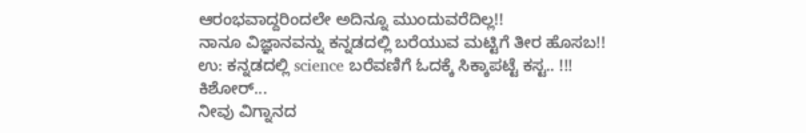ಆರಂಭವಾದ್ದರಿಂದಲೇ ಅದಿನ್ನೂ ಮುಂದುವರೆದಿಲ್ಲ!!
ನಾನೂ ವಿಜ್ಞಾನವನ್ನು ಕನ್ನಡದಲ್ಲಿ ಬರೆಯುವ ಮಟ್ಟಿಗೆ ತೀರ ಹೊಸಬ!!
ಉ: ಕನ್ನಡದಲ್ಲಿ science ಬರೆವಣಿಗೆ ಓದಕ್ಕೆ ಸಿಕ್ಕಾಪಟ್ಟೆ ಕಸ್ಟ.. !!!
ಕಿಶೋರ್...
ನೀವು ವಿಗ್ನಾನದ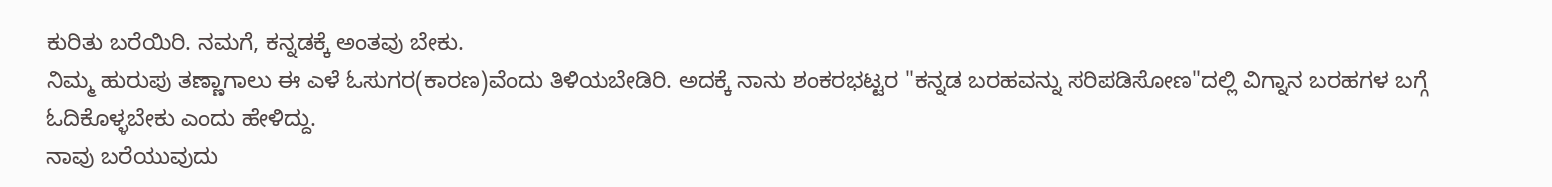ಕುರಿತು ಬರೆಯಿರಿ. ನಮಗೆ, ಕನ್ನಡಕ್ಕೆ ಅಂತವು ಬೇಕು.
ನಿಮ್ಮ ಹುರುಪು ತಣ್ಣಾಗಾಲು ಈ ಎಳೆ ಓಸುಗರ(ಕಾರಣ)ವೆಂದು ತಿಳಿಯಬೇಡಿರಿ. ಅದಕ್ಕೆ ನಾನು ಶಂಕರಭಟ್ಟರ "ಕನ್ನಡ ಬರಹವನ್ನು ಸರಿಪಡಿಸೋಣ"ದಲ್ಲಿ ವಿಗ್ನಾನ ಬರಹಗಳ ಬಗ್ಗೆ ಓದಿಕೊಳ್ಳಬೇಕು ಎಂದು ಹೇಳಿದ್ದು.
ನಾವು ಬರೆಯುವುದು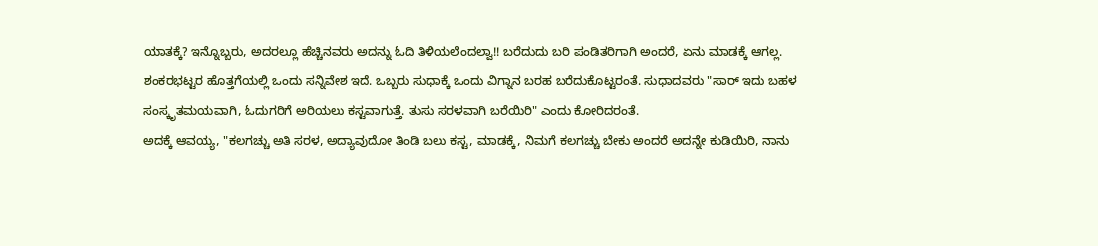ಯಾತಕ್ಕೆ? ಇನ್ನೊಬ್ಬರು, ಅದರಲ್ಲೂ ಹೆಚ್ಚಿನವರು ಅದನ್ನು ಓದಿ ತಿಳಿಯಲೆಂದಲ್ವಾ!! ಬರೆದುದು ಬರಿ ಪಂಡಿತರಿಗಾಗಿ ಅಂದರೆ, ಏನು ಮಾಡಕ್ಕೆ ಆಗಲ್ಲ.
ಶಂಕರಭಟ್ಟರ ಹೊತ್ತಗೆಯಲ್ಲಿ ಒಂದು ಸನ್ನಿವೇಶ ಇದೆ. ಒಬ್ಬರು ಸುಧಾಕ್ಕೆ ಒಂದು ವಿಗ್ನಾನ ಬರಹ ಬರೆದುಕೊಟ್ಟರಂತೆ. ಸುಧಾದವರು "ಸಾರ್ ಇದು ಬಹಳ ಸಂಸ್ಕೃತಮಯವಾಗಿ, ಓದುಗರಿಗೆ ಅರಿಯಲು ಕಸ್ಟವಾಗುತ್ತೆ. ತುಸು ಸರಳವಾಗಿ ಬರೆಯಿರಿ" ಎಂದು ಕೋರಿದರಂತೆ.
ಅದಕ್ಕೆ ಆವಯ್ಯ, "ಕಲಗಚ್ಚು ಅತಿ ಸರಳ, ಅದ್ಯಾವುದೋ ತಿಂಡಿ ಬಲು ಕಸ್ಟ, ಮಾಡಕ್ಕೆ, ನಿಮಗೆ ಕಲಗಚ್ಚು ಬೇಕು ಅಂದರೆ ಅದನ್ನೇ ಕುಡಿಯಿರಿ, ನಾನು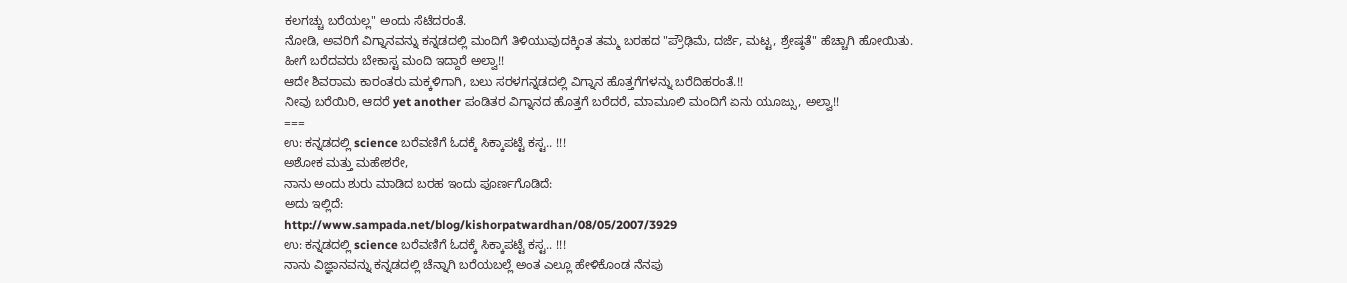ಕಲಗಚ್ಚು ಬರೆಯಲ್ಲ" ಅಂದು ಸೆಟೆದರಂತೆ.
ನೋಡಿ, ಅವರಿಗೆ ವಿಗ್ನಾನವನ್ನು ಕನ್ನಡದಲ್ಲಿ ಮಂದಿಗೆ ತಿಳಿಯುವುದಕ್ಕಿಂತ ತಮ್ಮ ಬರಹದ "ಪ್ರೌಢಿಮೆ, ದರ್ಜೆ, ಮಟ್ಟ, ಶ್ರೇಷ್ಠತೆ" ಹೆಚ್ಚಾಗಿ ಹೋಯಿತು. ಹೀಗೆ ಬರೆದವರು ಬೇಕಾಸ್ಟ ಮಂದಿ ಇದ್ದಾರೆ ಅಲ್ವಾ!!
ಆದೇ ಶಿವರಾಮ ಕಾರಂತರು ಮಕ್ಕಳಿಗಾಗಿ, ಬಲು ಸರಳಗನ್ನಡದಲ್ಲಿ ವಿಗ್ನಾನ ಹೊತ್ತಗೆಗಳನ್ನು ಬರೆದಿಹರಂತೆ.!!
ನೀವು ಬರೆಯಿರಿ, ಆದರೆ yet another ಪಂಡಿತರ ವಿಗ್ನಾನದ ಹೊತ್ತಗೆ ಬರೆದರೆ, ಮಾಮೂಲಿ ಮಂದಿಗೆ ಏನು ಯೂಜ್ಸು, ಅಲ್ವಾ!!
===
ಉ: ಕನ್ನಡದಲ್ಲಿ science ಬರೆವಣಿಗೆ ಓದಕ್ಕೆ ಸಿಕ್ಕಾಪಟ್ಟೆ ಕಸ್ಟ.. !!!
ಅಶೋಕ ಮತ್ತು ಮಹೇಶರೇ,
ನಾನು ಅಂದು ಶುರು ಮಾಡಿದ ಬರಹ ಇಂದು ಪೂರ್ಣಗೊಡಿದೆ:
ಅದು ಇಲ್ಲಿದೆ:
http://www.sampada.net/blog/kishorpatwardhan/08/05/2007/3929
ಉ: ಕನ್ನಡದಲ್ಲಿ science ಬರೆವಣಿಗೆ ಓದಕ್ಕೆ ಸಿಕ್ಕಾಪಟ್ಟೆ ಕಸ್ಟ.. !!!
ನಾನು ವಿಜ್ಞಾನವನ್ನು ಕನ್ನಡದಲ್ಲಿ ಚೆನ್ನಾಗಿ ಬರೆಯಬಲ್ಲೆ ಅಂತ ಎಲ್ಲೂ ಹೇಳಿಕೊಂಡ ನೆನಪು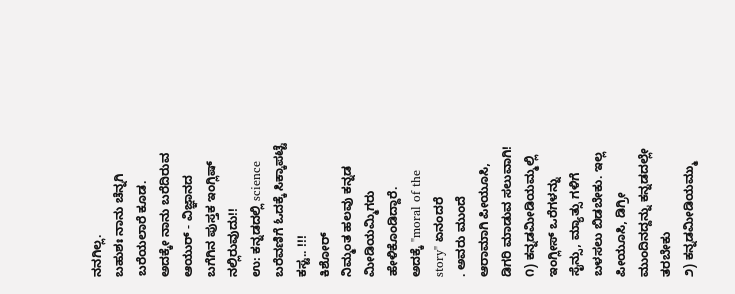ನನಗಿಲ್ಲ.
ಬಹುಶಃ ನಾನು ಚೆನ್ನಗಿ ಬರೆಯಲಾರೆ ಕೂಡ. ಅದಕ್ಕೇ ನಾನು ಬರೆದಿರುವ ಆಯುರ್ - ವಿಜ್ಞಾನದ ಬಗೆಗಿನ ಪುಸ್ತಕ ಇಂಗ್ಲಿಷ್ ನಲ್ಲಿರುವುದು!!
ಉ: ಕನ್ನಡದಲ್ಲಿ science ಬರೆವಣಿಗೆ ಓದಕ್ಕೆ ಸಿಕ್ಕಾಪಟ್ಟೆ ಕಸ್ಟ.. !!!
ಕಿಶೋರ್
ನಿಮ್ಮಂತ ಹಲವು ಕನ್ನಡ ಮೀಡಿಯಮ್ಮಿಗರು
ಹೇಳಿಕೊಂಡಿದ್ದಾರೆ.
ಅದಕ್ಕೆ "moral of the story" ಏನಂದರೆ
. ಅವರು ಮುಂದೆ ಆರಾಮಾಗಿ ಪೀಯೂಸಿ, ಡಿಗರಿ ಮಾಡುವ ಸಲುವಾಗಿ!
೧) ಕನ್ನಡಮೀಡಿಯಮ್ಮಲ್ಲಿ ಇಂಗ್ಲೀಸ್ ಒರೆಗಳನ್ನು ಸೈನ್ಸು, ಮ್ಯಾತ್ಸು ಗಳಿಗೆ ಬಳಸಲು ಬಿಡಬೇಕು. ಇಲ್ಲ ಪೀಯೂಸಿ, ಡಿಗ್ರೀ ಮುಂದಿನದ್ದನ್ನು ಕನ್ನಡದಲ್ಲೇ ತರಬೇಕು
೨) ಕನ್ನಡಮೀಡಿಯಮ್ಮು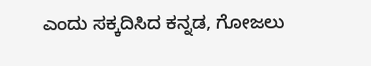ಎಂದು ಸಕ್ಕದಿಸಿದ ಕನ್ನಡ, ಗೋಜಲು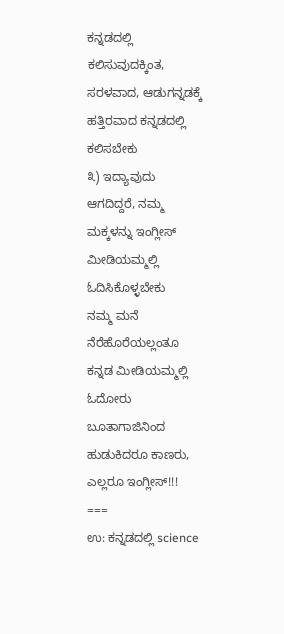ಕನ್ನಡದಲ್ಲಿ ಕಲಿಸುವುದಕ್ಕಿಂತ, ಸರಳವಾದ, ಆಡುಗನ್ನಡಕ್ಕೆ ಹತ್ತಿರವಾದ ಕನ್ನಡದಲ್ಲಿ ಕಲಿಸಬೇಕು
೩) ಇದ್ಯಾವುದು ಆಗದಿದ್ದರೆ, ನಮ್ಮ ಮಕ್ಕಳನ್ನು ಇಂಗ್ಲೀಸ್ ಮೀಡಿಯಮ್ಮಲ್ಲಿ ಓದಿಸಿಕೊಳ್ಳಬೇಕು
ನಮ್ಮ ಮನೆ ನೆರೆಹೊರೆಯಲ್ಲಂತೂ ಕನ್ನಡ ಮೀಡಿಯಮ್ಮಲ್ಲಿ ಓದೋರು ಬೂತಾಗಾಜಿನಿಂದ ಹುಡುಕಿದರೂ ಕಾಣರು, ಎಲ್ಲರೂ ಇಂಗ್ಲೀಸ್!!!
===
ಉ: ಕನ್ನಡದಲ್ಲಿ science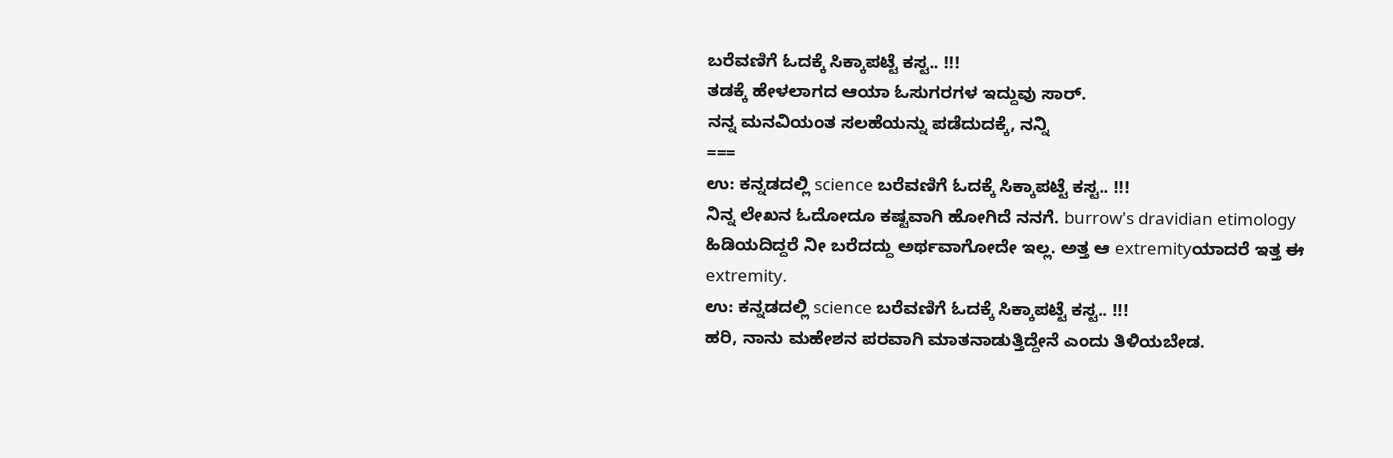ಬರೆವಣಿಗೆ ಓದಕ್ಕೆ ಸಿಕ್ಕಾಪಟ್ಟೆ ಕಸ್ಟ.. !!!
ತಡಕ್ಕೆ ಹೇಳಲಾಗದ ಆಯಾ ಓಸುಗರಗಳ ಇದ್ದುವು ಸಾರ್.
ನನ್ನ ಮನವಿಯಂತ ಸಲಹೆಯನ್ನು ಪಡೆದುದಕ್ಕೆ, ನನ್ನಿ
===
ಉ: ಕನ್ನಡದಲ್ಲಿ science ಬರೆವಣಿಗೆ ಓದಕ್ಕೆ ಸಿಕ್ಕಾಪಟ್ಟೆ ಕಸ್ಟ.. !!!
ನಿನ್ನ ಲೇಖನ ಓದೋದೂ ಕಷ್ಟವಾಗಿ ಹೋಗಿದೆ ನನಗೆ. burrow's dravidian etimology ಹಿಡಿಯದಿದ್ದರೆ ನೀ ಬರೆದದ್ದು ಅರ್ಥವಾಗೋದೇ ಇಲ್ಲ. ಅತ್ತ ಆ extremityಯಾದರೆ ಇತ್ತ ಈ extremity.
ಉ: ಕನ್ನಡದಲ್ಲಿ science ಬರೆವಣಿಗೆ ಓದಕ್ಕೆ ಸಿಕ್ಕಾಪಟ್ಟೆ ಕಸ್ಟ.. !!!
ಹರಿ, ನಾನು ಮಹೇಶನ ಪರವಾಗಿ ಮಾತನಾಡುತ್ತಿದ್ದೇನೆ ಎಂದು ತಿಳಿಯಬೇಡ.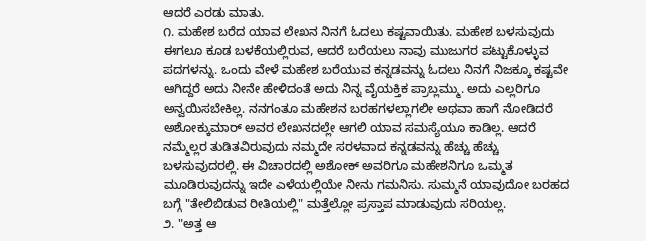ಆದರೆ ಎರಡು ಮಾತು.
೧. ಮಹೇಶ ಬರೆದ ಯಾವ ಲೇಖನ ನಿನಗೆ ಓದಲು ಕಷ್ಟವಾಯಿತು. ಮಹೇಶ ಬಳಸುವುದು ಈಗಲೂ ಕೂಡ ಬಳಕೆಯಲ್ಲಿರುವ, ಆದರೆ ಬರೆಯಲು ನಾವು ಮುಜುಗರ ಪಟ್ಟುಕೊಳ್ಳುವ ಪದಗಳನ್ನು. ಒಂದು ವೇಳೆ ಮಹೇಶ ಬರೆಯುವ ಕನ್ನಡವನ್ನು ಓದಲು ನಿನಗೆ ನಿಜಕ್ಕೂ ಕಷ್ಟವೇ ಆಗಿದ್ದರೆ ಅದು ನೀನೇ ಹೇಳಿದಂತೆ ಅದು ನಿನ್ನ ವೈಯಕ್ತಿಕ ಪ್ರಾಬ್ಲಮ್ಮು. ಅದು ಎಲ್ಲರಿಗೂ ಅನ್ವಯಿಸಬೇಕಿಲ್ಲ. ನನಗಂತೂ ಮಹೇಶನ ಬರಹಗಳಲ್ಲಾಗಲೀ ಅಥವಾ ಹಾಗೆ ನೋಡಿದರೆ ಅಶೋಕ್ಕುಮಾರ್ ಅವರ ಲೇಖನದಲ್ಲೇ ಆಗಲಿ ಯಾವ ಸಮಸ್ಯೆಯೂ ಕಾಡಿಲ್ಲ. ಆದರೆ ನಮ್ಮೆಲ್ಲರ ತುಡಿತವಿರುವುದು ನಮ್ಮದೇ ಸರಳವಾದ ಕನ್ನಡವನ್ನು ಹೆಚ್ಚು ಹೆಚ್ಚು ಬಳಸುವುದರಲ್ಲಿ. ಈ ವಿಚಾರದಲ್ಲಿ ಅಶೋಕ್ ಅವರಿಗೂ ಮಹೇಶನಿಗೂ ಒಮ್ಮತ ಮೂಡಿರುವುದನ್ನು ಇದೇ ಎಳೆಯಲ್ಲಿಯೇ ನೀನು ಗಮನಿಸು. ಸುಮ್ಮನೆ ಯಾವುದೋ ಬರಹದ ಬಗ್ಗೆ "ತೇಲಿಬಿಡುವ ರೀತಿಯಲ್ಲಿ" ಮತ್ತೆಲ್ಲೋ ಪ್ರಸ್ತಾಪ ಮಾಡುವುದು ಸರಿಯಲ್ಲ.
೨. "ಅತ್ತ ಆ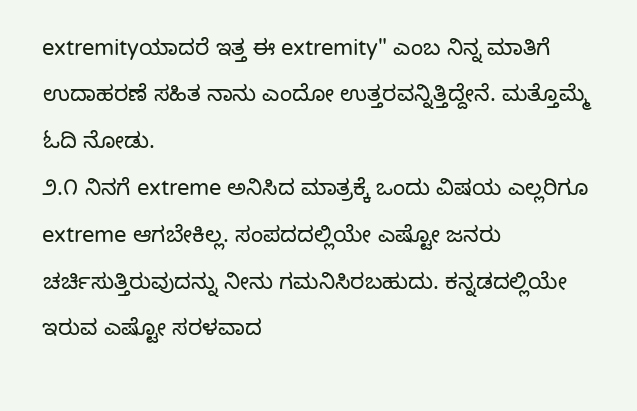extremityಯಾದರೆ ಇತ್ತ ಈ extremity" ಎಂಬ ನಿನ್ನ ಮಾತಿಗೆ ಉದಾಹರಣೆ ಸಹಿತ ನಾನು ಎಂದೋ ಉತ್ತರವನ್ನಿತ್ತಿದ್ದೇನೆ. ಮತ್ತೊಮ್ಮೆ ಓದಿ ನೋಡು.
೨.೧ ನಿನಗೆ extreme ಅನಿಸಿದ ಮಾತ್ರಕ್ಕೆ ಒಂದು ವಿಷಯ ಎಲ್ಲರಿಗೂ extreme ಆಗಬೇಕಿಲ್ಲ. ಸಂಪದದಲ್ಲಿಯೇ ಎಷ್ಟೋ ಜನರು ಚರ್ಚಿಸುತ್ತಿರುವುದನ್ನು ನೀನು ಗಮನಿಸಿರಬಹುದು. ಕನ್ನಡದಲ್ಲಿಯೇ ಇರುವ ಎಷ್ಟೋ ಸರಳವಾದ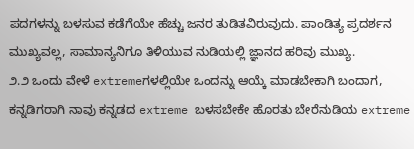ಪದಗಳನ್ನು ಬಳಸುವ ಕಡೆಗೆಯೇ ಹೆಚ್ಚು ಜನರ ತುಡಿತವಿರುವುದು. ಪಾಂಡಿತ್ಯ ಪ್ರದರ್ಶನ ಮುಖ್ಯವಲ್ಲ, ಸಾಮಾನ್ಯನಿಗೂ ತಿಳಿಯುವ ನುಡಿಯಲ್ಲಿ ಜ್ಞಾನದ ಹರಿವು ಮುಖ್ಯ.
೨.೨ ಒಂದು ವೇಳೆ extremeಗಳಲ್ಲಿಯೇ ಒಂದನ್ನು ಆಯ್ಕೆ ಮಾಡಬೇಕಾಗಿ ಬಂದಾಗ, ಕನ್ನಡಿಗರಾಗಿ ನಾವು ಕನ್ನಡದ extreme ಬಳಸಬೇಕೇ ಹೊರತು ಬೇರೆನುಡಿಯ extreme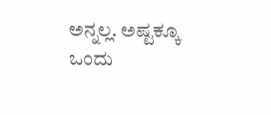ಅನ್ನಲ್ಲ. ಅಷ್ಟಕ್ಕೂ ಒಂದು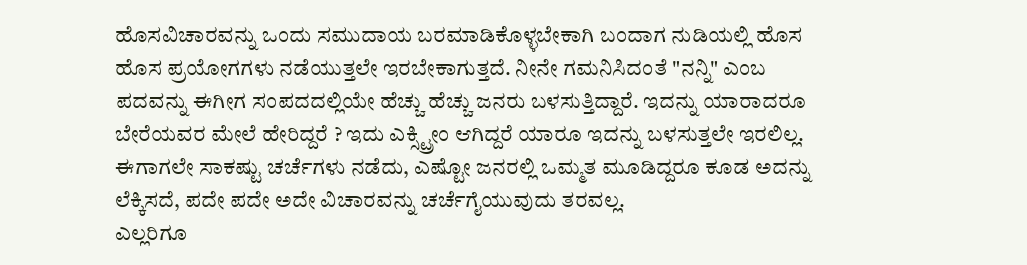ಹೊಸವಿಚಾರವನ್ನು ಒಂದು ಸಮುದಾಯ ಬರಮಾಡಿಕೊಳ್ಳಬೇಕಾಗಿ ಬಂದಾಗ ನುಡಿಯಲ್ಲಿ ಹೊಸ ಹೊಸ ಪ್ರಯೋಗಗಳು ನಡೆಯುತ್ತಲೇ ಇರಬೇಕಾಗುತ್ತದೆ. ನೀನೇ ಗಮನಿಸಿದಂತೆ "ನನ್ನಿ" ಎಂಬ ಪದವನ್ನು ಈಗೀಗ ಸಂಪದದಲ್ಲಿಯೇ ಹೆಚ್ಚು ಹೆಚ್ಚು ಜನರು ಬಳಸುತ್ತಿದ್ದಾರೆ. ಇದನ್ನು ಯಾರಾದರೂ ಬೇರೆಯವರ ಮೇಲೆ ಹೇರಿದ್ದರೆ ? ಇದು ಎಕ್ಸ್ಟ್ರೀಂ ಆಗಿದ್ದರೆ ಯಾರೂ ಇದನ್ನು ಬಳಸುತ್ತಲೇ ಇರಲಿಲ್ಲ.
ಈಗಾಗಲೇ ಸಾಕಷ್ಟು ಚರ್ಚೆಗಳು ನಡೆದು, ಎಷ್ಟೋ ಜನರಲ್ಲಿ ಒಮ್ಮತ ಮೂಡಿದ್ದರೂ ಕೂಡ ಅದನ್ನು ಲೆಕ್ಕಿಸದೆ, ಪದೇ ಪದೇ ಅದೇ ವಿಚಾರವನ್ನು ಚರ್ಚೆಗೈಯುವುದು ತರವಲ್ಲ.
ಎಲ್ಲರಿಗೂ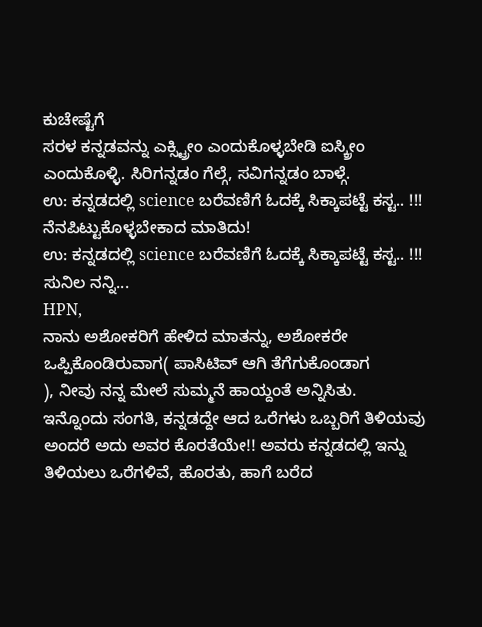ಕುಚೇಷ್ಟೆಗೆ
ಸರಳ ಕನ್ನಡವನ್ನು ಎಕ್ಸ್ಟ್ರೀಂ ಎಂದುಕೊಳ್ಳಬೇಡಿ ಐಸ್ಕ್ರೀಂ ಎಂದುಕೊಳ್ಳಿ. ಸಿರಿಗನ್ನಡಂ ಗೆಲ್ಗೆ, ಸವಿಗನ್ನಡಂ ಬಾಳ್ಗೆ.
ಉ: ಕನ್ನಡದಲ್ಲಿ science ಬರೆವಣಿಗೆ ಓದಕ್ಕೆ ಸಿಕ್ಕಾಪಟ್ಟೆ ಕಸ್ಟ.. !!!
ನೆನಪಿಟ್ಟುಕೊಳ್ಳಬೇಕಾದ ಮಾತಿದು!
ಉ: ಕನ್ನಡದಲ್ಲಿ science ಬರೆವಣಿಗೆ ಓದಕ್ಕೆ ಸಿಕ್ಕಾಪಟ್ಟೆ ಕಸ್ಟ.. !!!
ಸುನಿಲ ನನ್ನಿ...
HPN,
ನಾನು ಅಶೋಕರಿಗೆ ಹೇಳಿದ ಮಾತನ್ನು, ಅಶೋಕರೇ ಒಪ್ಪಿಕೊಂಡಿರುವಾಗ( ಪಾಸಿಟಿವ್ ಆಗಿ ತೆಗೆಗುಕೊಂಡಾಗ
), ನೀವು ನನ್ನ ಮೇಲೆ ಸುಮ್ಮನೆ ಹಾಯ್ದಂತೆ ಅನ್ನಿಸಿತು.
ಇನ್ನೊಂದು ಸಂಗತಿ, ಕನ್ನಡದ್ದೇ ಆದ ಒರೆಗಳು ಒಬ್ಬರಿಗೆ ತಿಳಿಯವು ಅಂದರೆ ಅದು ಅವರ ಕೊರತೆಯೇ!! ಅವರು ಕನ್ನಡದಲ್ಲಿ ಇನ್ನು ತಿಳಿಯಲು ಒರೆಗಳಿವೆ, ಹೊರತು, ಹಾಗೆ ಬರೆದ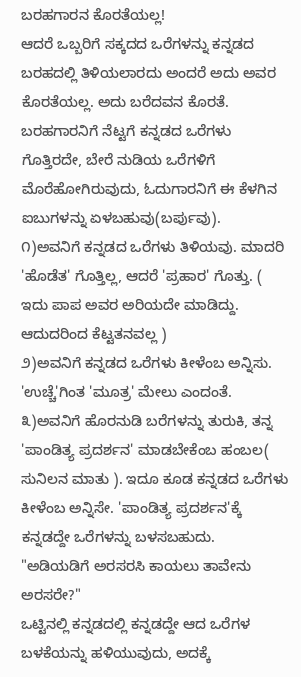ಬರಹಗಾರನ ಕೊರತೆಯಲ್ಲ!
ಆದರೆ ಒಬ್ಬರಿಗೆ ಸಕ್ಕದದ ಒರೆಗಳನ್ನು ಕನ್ನಡದ ಬರಹದಲ್ಲಿ ತಿಳಿಯಲಾರದು ಅಂದರೆ ಅದು ಅವರ ಕೊರತೆಯಲ್ಲ. ಅದು ಬರೆದವನ ಕೊರತೆ. ಬರಹಗಾರನಿಗೆ ನೆಟ್ಟಗೆ ಕನ್ನಡದ ಒರೆಗಳು ಗೊತ್ತಿರದೇ, ಬೇರೆ ನುಡಿಯ ಒರೆಗಳಿಗೆ ಮೊರೆಹೋಗಿರುವುದು, ಓದುಗಾರನಿಗೆ ಈ ಕೆಳಗಿನ ಐಬುಗಳನ್ನು ಏಳಬಹುವು(ಬರ್ಪುವು).
೧)ಅವನಿಗೆ ಕನ್ನಡದ ಒರೆಗಳು ತಿಳಿಯವು. ಮಾದರಿ 'ಹೊಡೆತ' ಗೊತ್ತಿಲ್ಲ, ಆದರೆ 'ಪ್ರಹಾರ' ಗೊತ್ತು. ( ಇದು ಪಾಪ ಅವರ ಅರಿಯದೇ ಮಾಡಿದ್ದು. ಆದುದರಿಂದ ಕೆಟ್ಟತನವಲ್ಲ )
೨)ಅವನಿಗೆ ಕನ್ನಡದ ಒರೆಗಳು ಕೀಳೆಂಬ ಅನ್ನಿಸು. 'ಉಚ್ಚೆ'ಗಿಂತ 'ಮೂತ್ರ' ಮೇಲು ಎಂದಂತೆ.
೩)ಅವನಿಗೆ ಹೊರನುಡಿ ಬರೆಗಳನ್ನು ತುರುಕಿ, ತನ್ನ 'ಪಾಂಡಿತ್ಯ ಪ್ರದರ್ಶನ' ಮಾಡಬೇಕೆಂಬ ಹಂಬಲ( ಸುನಿಲನ ಮಾತು ). ಇದೂ ಕೂಡ ಕನ್ನಡದ ಒರೆಗಳು ಕೀಳೆಂಬ ಅನ್ನಿಸೇ. 'ಪಾಂಡಿತ್ಯ ಪ್ರದರ್ಶನ'ಕ್ಕೆ ಕನ್ನಡದ್ದೇ ಒರೆಗಳನ್ನು ಬಳಸಬಹುದು.
"ಅಡಿಯಡಿಗೆ ಅರಸರಸಿ ಕಾಯಲು ತಾವೇನು ಅರಸರೇ?"
ಒಟ್ಟಿನಲ್ಲಿ ಕನ್ನಡದಲ್ಲಿ ಕನ್ನಡದ್ದೇ ಆದ ಒರೆಗಳ ಬಳಕೆಯನ್ನು ಹಳಿಯುವುದು, ಅದಕ್ಕೆ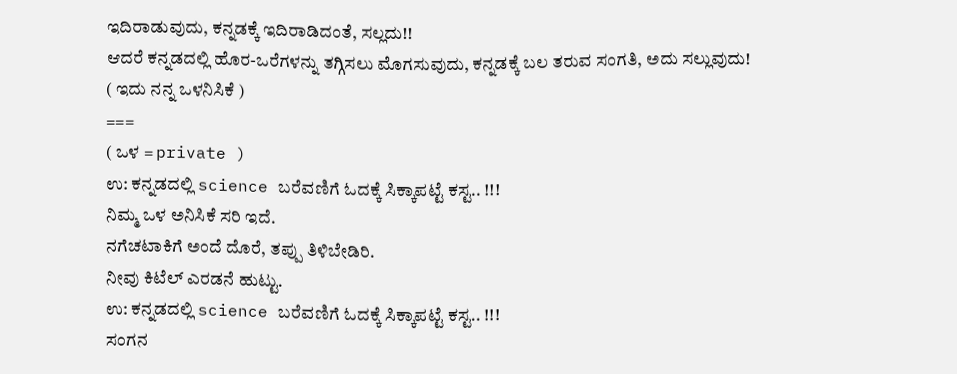ಇದಿರಾಡುವುದು, ಕನ್ನಡಕ್ಕೆ ಇದಿರಾಡಿದಂತೆ, ಸಲ್ಲದು!!
ಆದರೆ ಕನ್ನಡದಲ್ಲಿ ಹೊರ-ಒರೆಗಳನ್ನು ತಗ್ಗಿಸಲು ಮೊಗಸುವುದು, ಕನ್ನಡಕ್ಕೆ ಬಲ ತರುವ ಸಂಗತಿ, ಅದು ಸಲ್ಲುವುದು!
( ಇದು ನನ್ನ ಒಳನಿಸಿಕೆ )
===
( ಒಳ = private )
ಉ: ಕನ್ನಡದಲ್ಲಿ science ಬರೆವಣಿಗೆ ಓದಕ್ಕೆ ಸಿಕ್ಕಾಪಟ್ಟೆ ಕಸ್ಟ.. !!!
ನಿಮ್ಮ ಒಳ ಅನಿಸಿಕೆ ಸರಿ ಇದೆ.
ನಗೆಚಟಾಕಿಗೆ ಅಂದೆ ದೊರೆ, ತಪ್ಪು ತಿಳಿಬೇಡಿರಿ.
ನೀವು ಕಿಟೆಲ್ ಎರಡನೆ ಹುಟ್ಟು.
ಉ: ಕನ್ನಡದಲ್ಲಿ science ಬರೆವಣಿಗೆ ಓದಕ್ಕೆ ಸಿಕ್ಕಾಪಟ್ಟೆ ಕಸ್ಟ.. !!!
ಸಂಗನ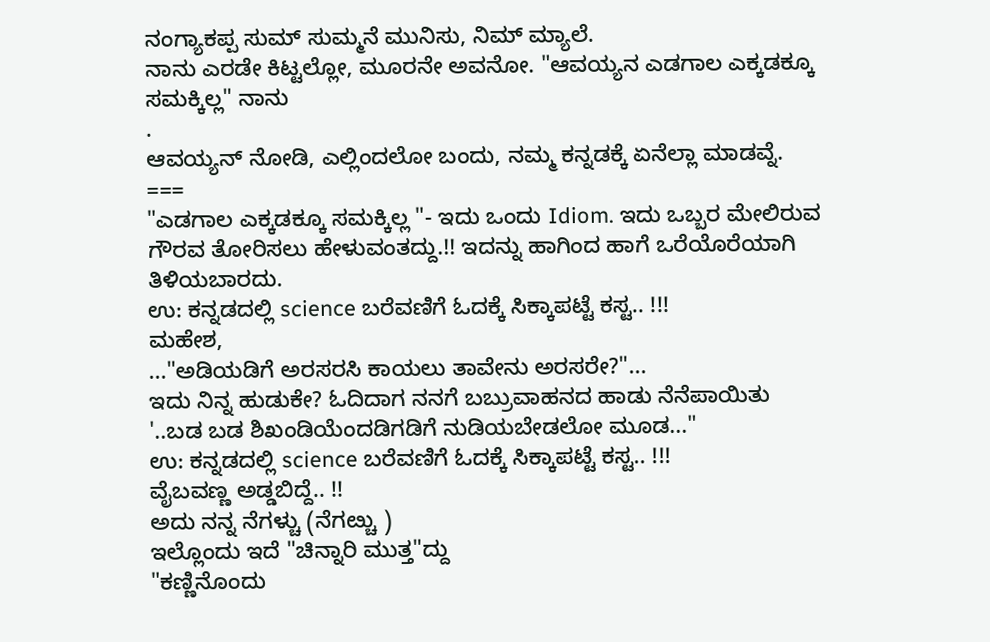ನಂಗ್ಯಾಕಪ್ಪ ಸುಮ್ ಸುಮ್ಮನೆ ಮುನಿಸು, ನಿಮ್ ಮ್ಯಾಲೆ.
ನಾನು ಎರಡೇ ಕಿಟ್ಟಲ್ಲೋ, ಮೂರನೇ ಅವನೋ. "ಆವಯ್ಯನ ಎಡಗಾಲ ಎಕ್ಕಡಕ್ಕೂ ಸಮಕ್ಕಿಲ್ಲ" ನಾನು
.
ಆವಯ್ಯನ್ ನೋಡಿ, ಎಲ್ಲಿಂದಲೋ ಬಂದು, ನಮ್ಮ ಕನ್ನಡಕ್ಕೆ ಏನೆಲ್ಲಾ ಮಾಡವ್ನೆ.
===
"ಎಡಗಾಲ ಎಕ್ಕಡಕ್ಕೂ ಸಮಕ್ಕಿಲ್ಲ "- ಇದು ಒಂದು Idiom. ಇದು ಒಬ್ಬರ ಮೇಲಿರುವ ಗೌರವ ತೋರಿಸಲು ಹೇಳುವಂತದ್ದು.!! ಇದನ್ನು ಹಾಗಿಂದ ಹಾಗೆ ಒರೆಯೊರೆಯಾಗಿ ತಿಳಿಯಬಾರದು.
ಉ: ಕನ್ನಡದಲ್ಲಿ science ಬರೆವಣಿಗೆ ಓದಕ್ಕೆ ಸಿಕ್ಕಾಪಟ್ಟೆ ಕಸ್ಟ.. !!!
ಮಹೇಶ,
..."ಅಡಿಯಡಿಗೆ ಅರಸರಸಿ ಕಾಯಲು ತಾವೇನು ಅರಸರೇ?"...
ಇದು ನಿನ್ನ ಹುಡುಕೇ? ಓದಿದಾಗ ನನಗೆ ಬಬ್ರುವಾಹನದ ಹಾಡು ನೆನೆಪಾಯಿತು
'..ಬಡ ಬಡ ಶಿಖಂಡಿಯೆಂದಡಿಗಡಿಗೆ ನುಡಿಯಬೇಡಲೋ ಮೂಡ..."
ಉ: ಕನ್ನಡದಲ್ಲಿ science ಬರೆವಣಿಗೆ ಓದಕ್ಕೆ ಸಿಕ್ಕಾಪಟ್ಟೆ ಕಸ್ಟ.. !!!
ವೈಬವಣ್ಣ ಅಡ್ಡಬಿದ್ದೆ.. !!
ಅದು ನನ್ನ ನೆಗಳ್ಚು (ನೆಗೞ್ಚು )
ಇಲ್ಲೊಂದು ಇದೆ "ಚಿನ್ನಾರಿ ಮುತ್ತ"ದ್ದು
"ಕಣ್ಣಿನೊಂದು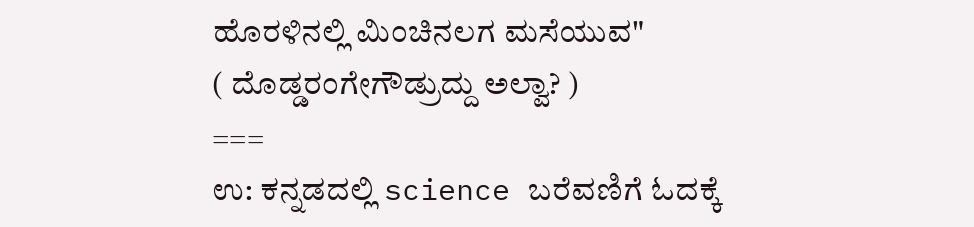ಹೊರಳಿನಲ್ಲಿ ಮಿಂಚಿನಲಗ ಮಸೆಯುವ"
( ದೊಡ್ಡರಂಗೇಗೌಡ್ರುದ್ದು ಅಲ್ವಾ? )
===
ಉ: ಕನ್ನಡದಲ್ಲಿ science ಬರೆವಣಿಗೆ ಓದಕ್ಕೆ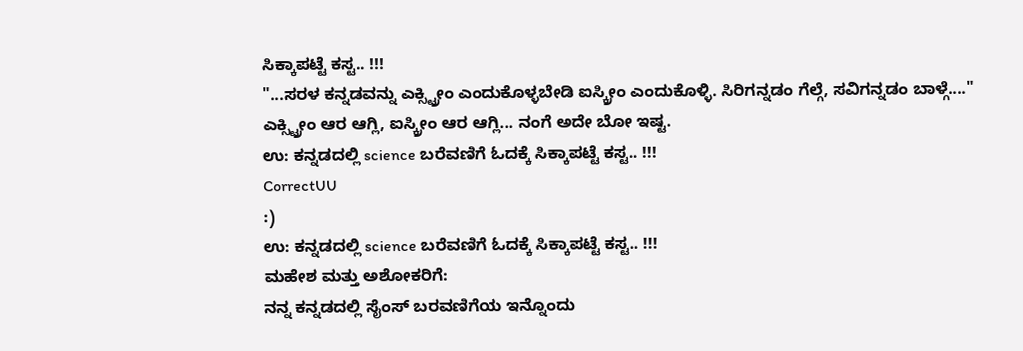ಸಿಕ್ಕಾಪಟ್ಟೆ ಕಸ್ಟ.. !!!
"...ಸರಳ ಕನ್ನಡವನ್ನು ಎಕ್ಸ್ಟ್ರೀಂ ಎಂದುಕೊಳ್ಳಬೇಡಿ ಐಸ್ಕ್ರೀಂ ಎಂದುಕೊಳ್ಳಿ. ಸಿರಿಗನ್ನಡಂ ಗೆಲ್ಗೆ, ಸವಿಗನ್ನಡಂ ಬಾಳ್ಗೆ...."
ಎಕ್ಸ್ಟ್ರೀಂ ಆರ ಆಗ್ಲಿ, ಐಸ್ಕ್ರೀಂ ಆರ ಆಗ್ಲಿ... ನಂಗೆ ಅದೇ ಬೋ ಇಷ್ಟ.
ಉ: ಕನ್ನಡದಲ್ಲಿ science ಬರೆವಣಿಗೆ ಓದಕ್ಕೆ ಸಿಕ್ಕಾಪಟ್ಟೆ ಕಸ್ಟ.. !!!
CorrectUU
:)
ಉ: ಕನ್ನಡದಲ್ಲಿ science ಬರೆವಣಿಗೆ ಓದಕ್ಕೆ ಸಿಕ್ಕಾಪಟ್ಟೆ ಕಸ್ಟ.. !!!
ಮಹೇಶ ಮತ್ತು ಅಶೋಕರಿಗೆ:
ನನ್ನ ಕನ್ನಡದಲ್ಲಿ ಸೈಂಸ್ ಬರವಣಿಗೆಯ ಇನ್ನೊಂದು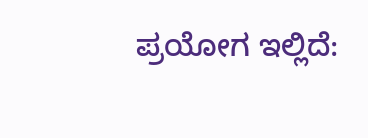ಪ್ರಯೋಗ ಇಲ್ಲಿದೆ: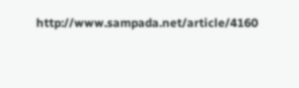http://www.sampada.net/article/4160